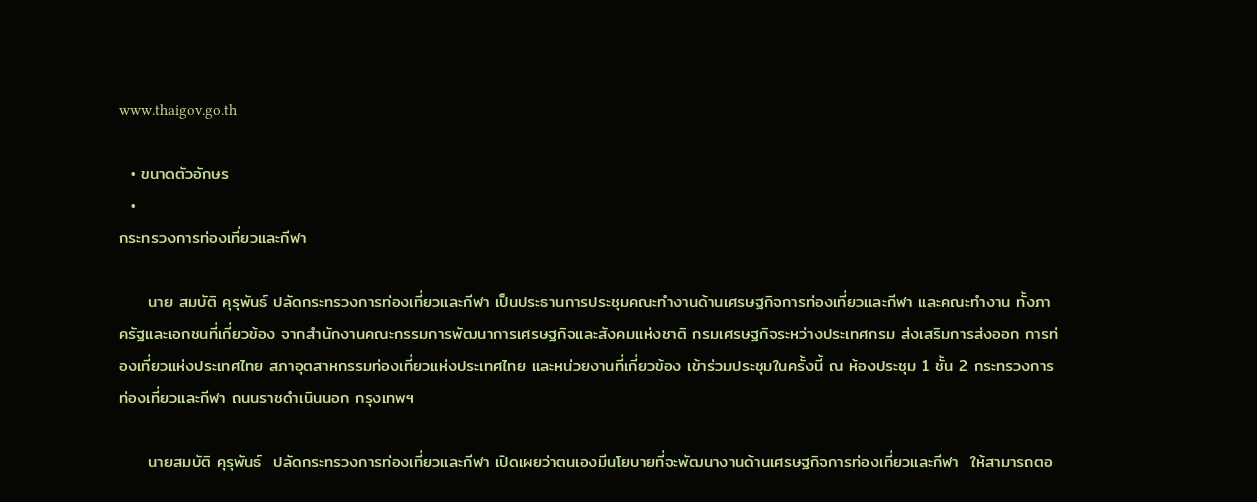www.thaigov.go.th

  • ขนาดตัวอักษร
  •
กระทรวงการท่องเที่ยวและกีฬา

     นาย สมบัติ คุรุพันธ์ ปลัดกระทรวงการท่องเที่ยวและกีฬา เป็นประธานการประชุมคณะทำงานด้านเศรษฐกิจการท่องเที่ยวและกีฬา และคณะทำงาน ทั้งภาครัฐและเอกชนที่เกี่ยวข้อง จากสำนักงานคณะกรรมการพัฒนาการเศรษฐกิจและสังคมแห่งชาติ กรมเศรษฐกิจระหว่างประเทศกรม ส่งเสริมการส่งออก การท่องเที่ยวแห่งประเทศไทย สภาอุตสาหกรรมท่องเที่ยวแห่งประเทศไทย และหน่วยงานที่เกี่ยวข้อง เข้าร่วมประชุมในครั้งนี้ ณ ห้องประชุม 1 ชั้น 2 กระทรวงการท่องเที่ยวและกีฬา ถนนราชดำเนินนอก กรุงเทพฯ

     นายสมบัติ คุรุพันธ์  ปลัดกระทรวงการท่องเที่ยวและกีฬา เปิดเผยว่าตนเองมีนโยบายที่จะพัฒนางานด้านเศรษฐกิจการท่องเที่ยวและกีฬา  ให้สามารถตอ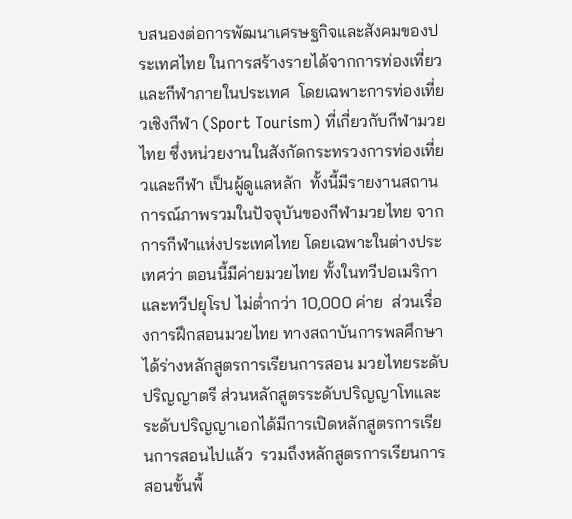บสนองต่อการพัฒนาเศรษฐกิจและสังคมของประเทศไทย ในการสร้างรายได้จากการท่องเที่ยวและกีฬาภายในประเทศ  โดยเฉพาะการท่องเที่ยวเชิงกีฬา (Sport Tourism) ที่เกี่ยวกับกีฬามวยไทย ซึ่งหน่วยงานในสังกัดกระทรวงการท่องเที่ยวและกีฬา เป็นผู้ดูแลหลัก  ทั้งนี้มีรายงานสถานการณ์ภาพรวมในปัจจุบันของกีฬามวยไทย จากการกีฬาแห่งประเทศไทย โดยเฉพาะในต่างประเทศว่า ตอนนี้มีค่ายมวยไทย ทั้งในทวีปอเมริกาและทวีปยุโรป ไม่ต่ำกว่า 10,000 ค่าย  ส่วนเรื่องการฝึกสอนมวยไทย ทางสถาบันการพลศึกษา ได้ร่างหลักสูตรการเรียนการสอน มวยไทยระดับปริญญาตรี ส่วนหลักสูตรระดับปริญญาโทและระดับปริญญาเอกได้มีการเปิดหลักสูตรการเรียนการสอนไปแล้ว  รวมถึงหลักสูตรการเรียนการสอนขั้นพื้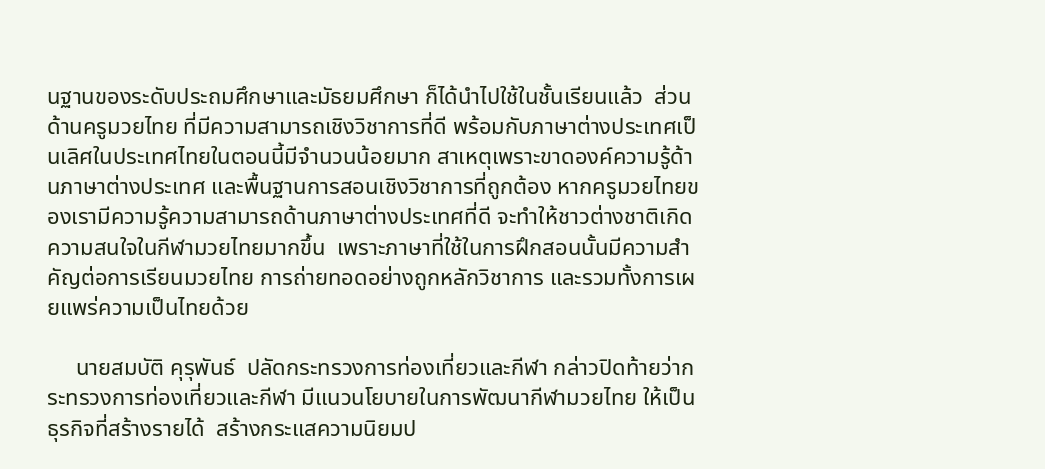นฐานของระดับประถมศึกษาและมัธยมศึกษา ก็ได้นำไปใช้ในชั้นเรียนแล้ว  ส่วนด้านครูมวยไทย ที่มีความสามารถเชิงวิชาการที่ดี พร้อมกับภาษาต่างประเทศเป็นเลิศในประเทศไทยในตอนนี้มีจำนวนน้อยมาก สาเหตุเพราะขาดองค์ความรู้ด้านภาษาต่างประเทศ และพื้นฐานการสอนเชิงวิชาการที่ถูกต้อง หากครูมวยไทยของเรามีความรู้ความสามารถด้านภาษาต่างประเทศที่ดี จะทำให้ชาวต่างชาติเกิดความสนใจในกีฬามวยไทยมากขึ้น  เพราะภาษาที่ใช้ในการฝึกสอนนั้นมีความสำคัญต่อการเรียนมวยไทย การถ่ายทอดอย่างถูกหลักวิชาการ และรวมทั้งการเผยแพร่ความเป็นไทยด้วย

     นายสมบัติ คุรุพันธ์  ปลัดกระทรวงการท่องเที่ยวและกีฬา กล่าวปิดท้ายว่ากระทรวงการท่องเที่ยวและกีฬา มีแนวนโยบายในการพัฒนากีฬามวยไทย ให้เป็นธุรกิจที่สร้างรายได้  สร้างกระแสความนิยมป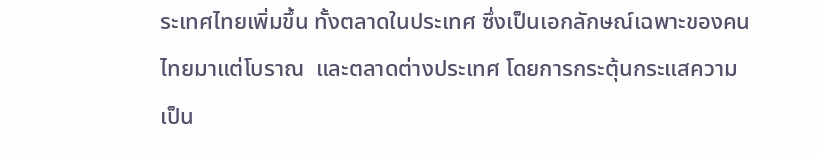ระเทศไทยเพิ่มขึ้น ทั้งตลาดในประเทศ ซึ่งเป็นเอกลักษณ์เฉพาะของคนไทยมาแต่โบราณ  และตลาดต่างประเทศ โดยการกระตุ้นกระแสความเป็น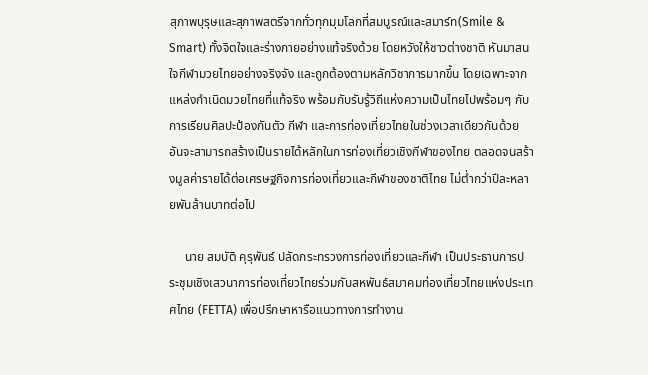สุภาพบุรุษและสุภาพสตรีจากทั่วทุกมุมโลกที่สมบูรณ์และสมาร์ท(Smile & Smart) ทั้งจิตใจและร่างกายอย่างแท้จริงด้วย โดยหวังให้ชาวต่างชาติ หันมาสนใจกีฬามวยไทยอย่างจริงจัง และถูกต้องตามหลักวิชาการมากขึ้น โดยเฉพาะจากแหล่งกำเนิดมวยไทยที่แท้จริง พร้อมกับรับรู้วิถีแห่งความเป็นไทยไปพร้อมๆ กับการเรียนศิลปะป้องกันตัว กีฬา และการท่องเที่ยวไทยในช่วงเวลาเดียวกันด้วย  อันจะสามารถสร้างเป็นรายได้หลักในการท่องเที่ยวเชิงกีฬาของไทย ตลอดจนสร้างมูลค่ารายได้ต่อเศรษฐกิจการท่องเที่ยวและกีฬาของชาติไทย ไม่ต่ำกว่าปีละหลายพันล้านบาทต่อไป

     นาย สมบัติ คุรุพันธ์ ปลัดกระทรวงการท่องเที่ยวและกีฬา เป็นประธานการประชุมเชิงเสวนาการท่องเที่ยวไทยร่วมกับสหพันธ์สมาคมท่องเที่ยวไทยแห่งประเทศไทย (FETTA) เพื่อปรึกษาหารือแนวทางการทำงาน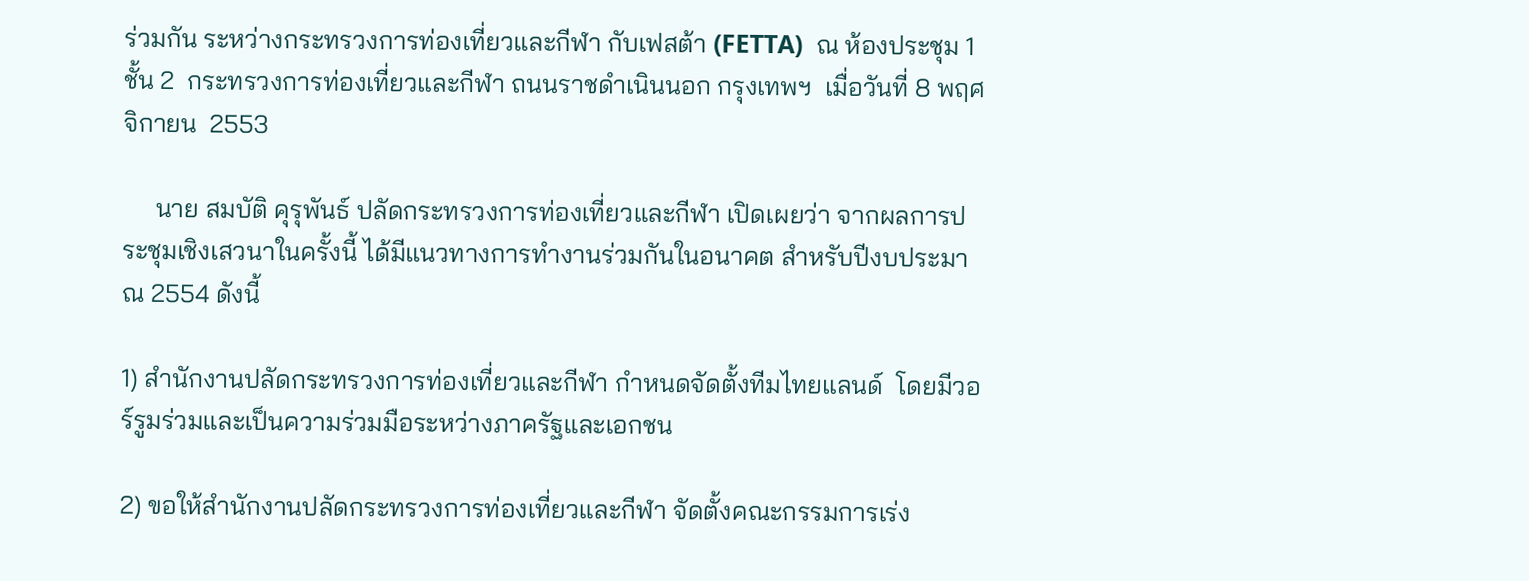ร่วมกัน ระหว่างกระทรวงการท่องเที่ยวและกีฬา กับเฟสต้า (FETTA)  ณ ห้องประชุม 1 ชั้น 2  กระทรวงการท่องเที่ยวและกีฬา ถนนราชดำเนินนอก กรุงเทพฯ  เมื่อวันที่ 8 พฤศจิกายน  2553

     นาย สมบัติ คุรุพันธ์ ปลัดกระทรวงการท่องเที่ยวและกีฬา เปิดเผยว่า จากผลการประชุมเชิงเสวนาในครั้งนี้ ได้มีแนวทางการทำงานร่วมกันในอนาคต สำหรับปีงบประมาณ 2554 ดังนี้

1) สำนักงานปลัดกระทรวงการท่องเที่ยวและกีฬา กำหนดจัดตั้งทีมไทยแลนด์  โดยมีวอร์รูมร่วมและเป็นความร่วมมือระหว่างภาครัฐและเอกชน

2) ขอให้สำนักงานปลัดกระทรวงการท่องเที่ยวและกีฬา จัดตั้งคณะกรรมการเร่ง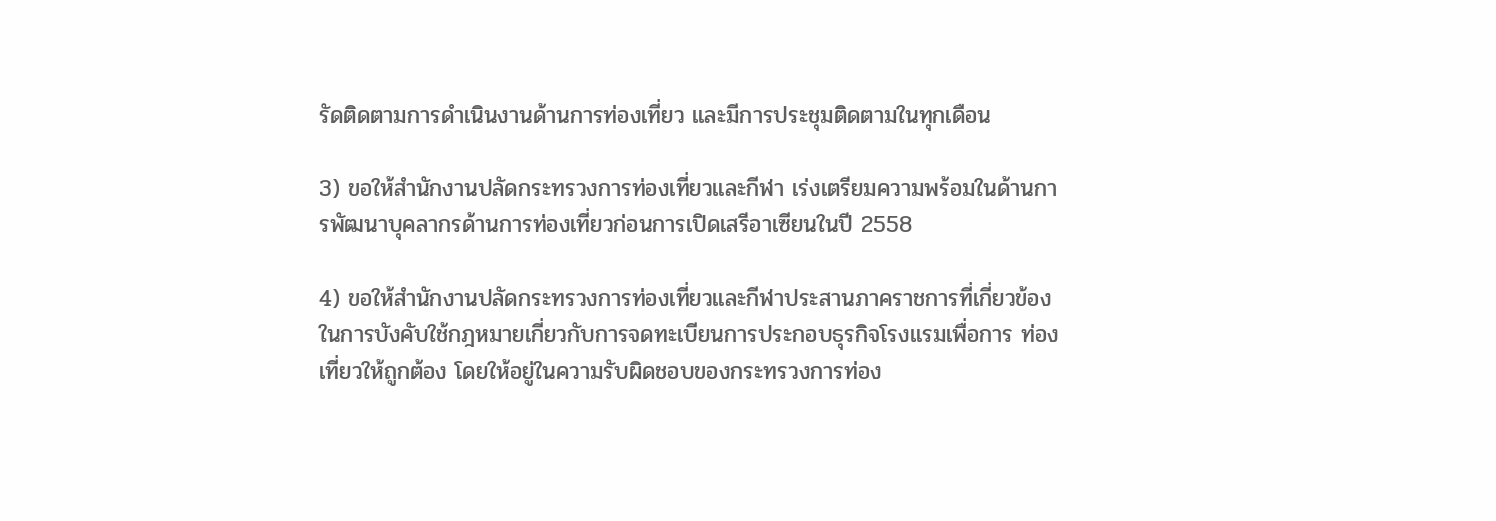รัดติดตามการดำเนินงานด้านการท่องเที่ยว และมีการประชุมติดตามในทุกเดือน

3) ขอให้สำนักงานปลัดกระทรวงการท่องเที่ยวและกีฬา เร่งเตรียมความพร้อมในด้านการพัฒนาบุคลากรด้านการท่องเที่ยวก่อนการเปิดเสรีอาเซียนในปี 2558

4) ขอให้สำนักงานปลัดกระทรวงการท่องเที่ยวและกีฬาประสานภาคราชการที่เกี่ยวข้อง ในการบังคับใช้กฎหมายเกี่ยวกับการจดทะเบียนการประกอบธุรกิจโรงแรมเพื่อการ ท่องเที่ยวให้ถูกต้อง โดยให้อยู่ในความรับผิดชอบของกระทรวงการท่อง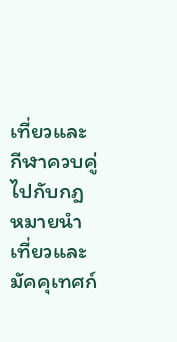เที่ยวและกีฬาควบคู่ไปกับกฎหมายนำเที่ยวและมัคคุเทศก์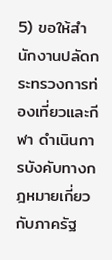5) ขอให้สำนักงานปลัดกระทรวงการท่องเที่ยวและกีฬา ดำเนินการบังคับทางกฎหมายเกี่ยวกับภาครัฐ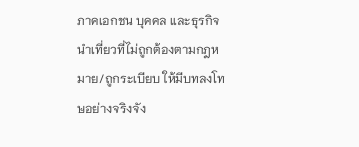ภาคเอกชน บุคคล และธุรกิจนำเที่ยวที่ไม่ถูกต้องตามกฎหมาย/ถูกระเบียบ ให้มีบทลงโทษอย่างจริงจัง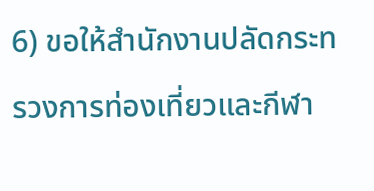6) ขอให้สำนักงานปลัดกระทรวงการท่องเที่ยวและกีฬา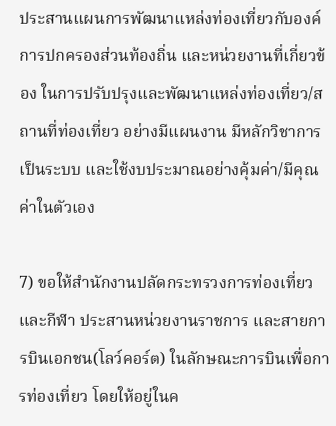ประสานแผนการพัฒนาแหล่งท่องเที่ยวกับองค์การปกครองส่วนท้องถิ่น และหน่วยงานที่เกี่ยวข้อง ในการปรับปรุงและพัฒนาแหล่งท่องเที่ยว/สถานที่ท่องเที่ยว อย่างมีแผนงาน มีหลักวิชาการเป็นระบบ และใช้งบประมาณอย่างคุ้มค่า/มีคุณค่าในตัวเอง

7) ขอให้สำนักงานปลัดกระทรวงการท่องเที่ยวและกีฬา ประสานหน่วยงานราชการ และสายการบินเอกชน(โลว์คอร์ต) ในลักษณะการบินเพื่อการท่องเที่ยว โดยให้อยู่ในค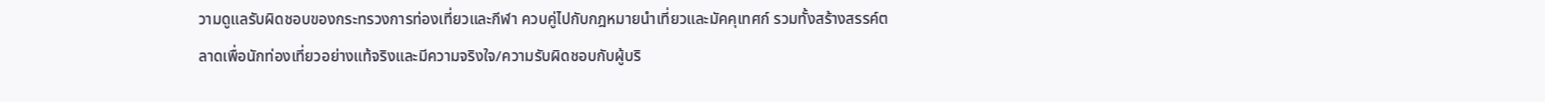วามดูแลรับผิดชอบของกระทรวงการท่องเที่ยวและกีฬา ควบคู่ไปกับกฎหมายนำเที่ยวและมัคคุเทศก์ รวมทั้งสร้างสรรค์ตลาดเพื่อนักท่องเที่ยวอย่างแท้จริงและมีความจริงใจ/ความรับผิดชอบกับผู้บริ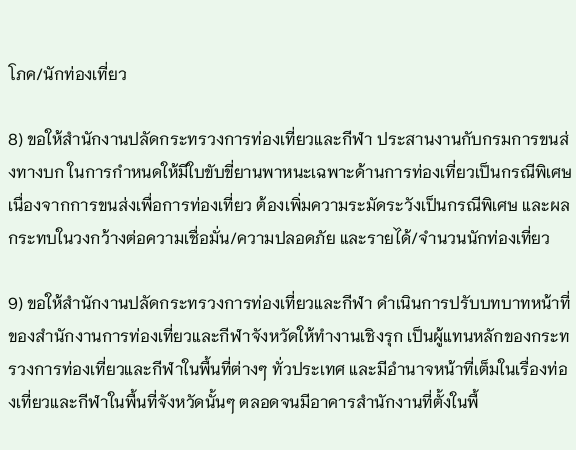โภค/นักท่องเที่ยว

8) ขอให้สำนักงานปลัดกระทรวงการท่องเที่ยวและกีฬา ประสานงานกับกรมการขนส่งทางบก ในการกำหนดให้มีใบขับขี่ยานพาหนะเฉพาะด้านการท่องเที่ยวเป็นกรณีพิเศษ เนื่องจากการขนส่งเพื่อการท่องเที่ยว ต้องเพิ่มความระมัดระวังเป็นกรณีพิเศษ และผลกระทบในวงกว้างต่อความเชื่อมั่น/ความปลอดภัย และรายได้/จำนวนนักท่องเที่ยว

9) ขอให้สำนักงานปลัดกระทรวงการท่องเที่ยวและกีฬา ดำเนินการปรับบทบาทหน้าที่ของสำนักงานการท่องเที่ยวและกีฬาจังหวัดให้ทำงานเชิงรุก เป็นผู้แทนหลักของกระทรวงการท่องเที่ยวและกีฬาในพื้นที่ต่างๆ ทั่วประเทศ และมีอำนาจหน้าที่เต็มในเรื่องท่องเที่ยวและกีฬาในพื้นที่จังหวัดนั้นๆ ตลอดจนมีอาคารสำนักงานที่ตั้งในพื้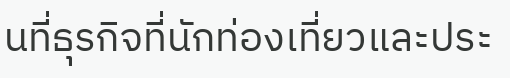นที่ธุรกิจที่นักท่องเที่ยวและประ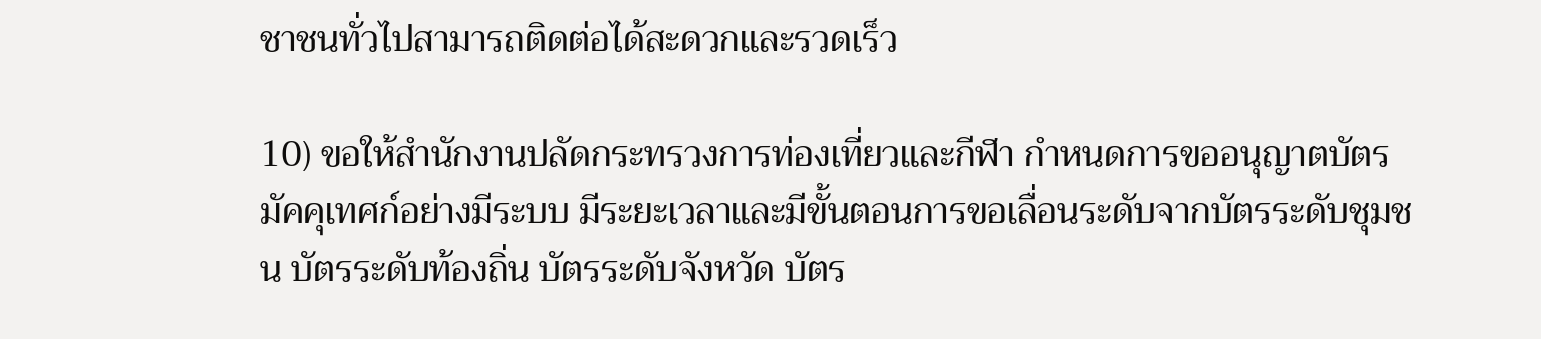ชาชนทั่วไปสามารถติดต่อได้สะดวกและรวดเร็ว

10) ขอให้สำนักงานปลัดกระทรวงการท่องเที่ยวและกีฬา กำหนดการขออนุญาตบัตรมัคคุเทศก์อย่างมีระบบ มีระยะเวลาและมีขั้นตอนการขอเลื่อนระดับจากบัตรระดับชุมชน บัตรระดับท้องถิ่น บัตรระดับจังหวัด บัตร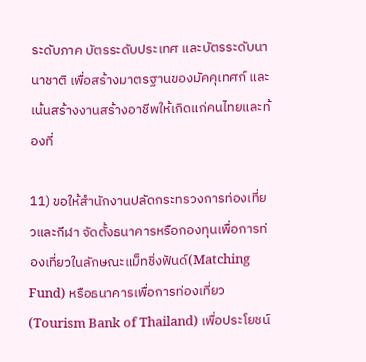ระดับภาค บัตรระดับประเทศ และบัตรระดับนานาชาติ เพื่อสร้างมาตรฐานของมัคคุเทศก์ และเน้นสร้างงานสร้างอาชีพให้เกิดแก่คนไทยและท้องที่

11) ขอให้สำนักงานปลัดกระทรวงการท่องเที่ยวและกีฬา จัดตั้งธนาคารหรือกองทุนเพื่อการท่องเที่ยวในลักษณะแม็ทชิ่งฟันด์(Matching Fund) หรือธนาคารเพื่อการท่องเที่ยว(Tourism Bank of Thailand) เพื่อประโยชน์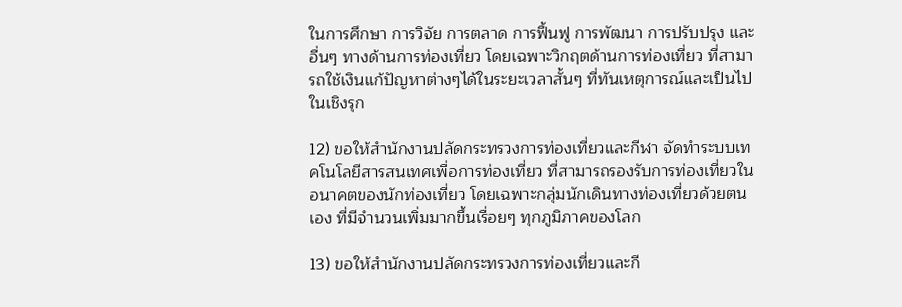ในการศึกษา การวิจัย การตลาด การฟื้นฟู การพัฒนา การปรับปรุง และอื่นๆ ทางด้านการท่องเที่ยว โดยเฉพาะวิกฤตด้านการท่องเที่ยว ที่สามารถใช้เงินแก้ปัญหาต่างๆได้ในระยะเวลาสั้นๆ ที่ทันเหตุการณ์และเป็นไป ในเชิงรุก

12) ขอให้สำนักงานปลัดกระทรวงการท่องเที่ยวและกีฬา จัดทำระบบเทคโนโลยีสารสนเทศเพื่อการท่องเที่ยว ที่สามารถรองรับการท่องเที่ยวในอนาคตของนักท่องเที่ยว โดยเฉพาะกลุ่มนักเดินทางท่องเที่ยวด้วยตนเอง ที่มีจำนวนเพิ่มมากขึ้นเรื่อยๆ ทุกภูมิภาคของโลก

13) ขอให้สำนักงานปลัดกระทรวงการท่องเที่ยวและกี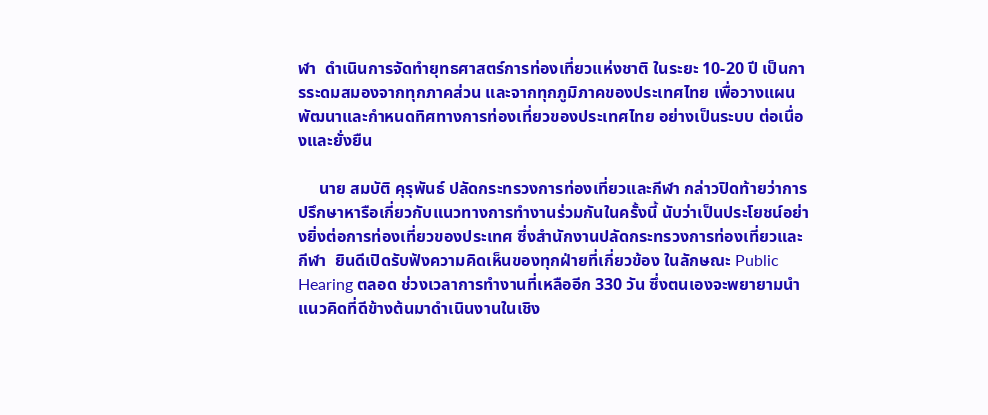ฬา  ดำเนินการจัดทำยุทธศาสตร์การท่องเที่ยวแห่งชาติ ในระยะ 10-20 ปี เป็นการระดมสมองจากทุกภาคส่วน และจากทุกภูมิภาคของประเทศไทย เพื่อวางแผนพัฒนาและกำหนดทิศทางการท่องเที่ยวของประเทศไทย อย่างเป็นระบบ ต่อเนื่องและยั่งยืน

     นาย สมบัติ คุรุพันธ์ ปลัดกระทรวงการท่องเที่ยวและกีฬา กล่าวปิดท้ายว่าการปรึกษาหารือเกี่ยวกับแนวทางการทำงานร่วมกันในครั้งนี้ นับว่าเป็นประโยชน์อย่างยิ่งต่อการท่องเที่ยวของประเทศ ซึ่งสำนักงานปลัดกระทรวงการท่องเที่ยวและกีฬา  ยินดีเปิดรับฟังความคิดเห็นของทุกฝ่ายที่เกี่ยวข้อง ในลักษณะ Public Hearing ตลอด ช่วงเวลาการทำงานที่เหลืออีก 330 วัน ซึ่งตนเองจะพยายามนำแนวคิดที่ดีข้างต้นมาดำเนินงานในเชิง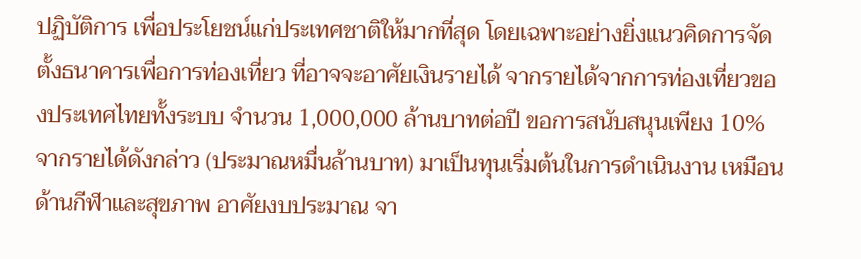ปฏิบัติการ เพื่อประโยชน์แก่ประเทศชาติให้มากที่สุด โดยเฉพาะอย่างยิ่งแนวคิดการจัดตั้งธนาคารเพื่อการท่องเที่ยว ที่อาจจะอาศัยเงินรายได้ จากรายได้จากการท่องเที่ยวของประเทศไทยทั้งระบบ จำนวน 1,000,000 ล้านบาทต่อปี ขอการสนับสนุนเพียง 10% จากรายได้ดังกล่าว (ประมาณหมื่นล้านบาท) มาเป็นทุนเริ่มต้นในการดำเนินงาน เหมือนด้านกีฬาและสุขภาพ อาศัยงบประมาณ จา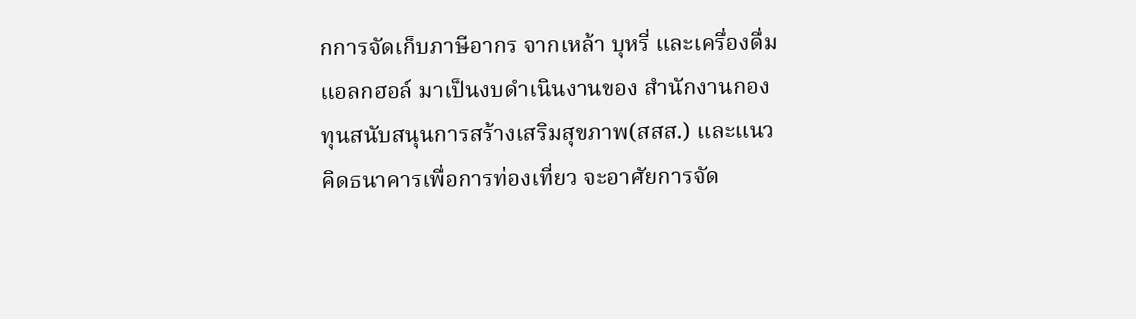กการจัดเก็บภาษีอากร จากเหล้า บุหรี่ และเครื่องดื่มแอลกฮอล์ มาเป็นงบดำเนินงานของ สำนักงานกองทุนสนับสนุนการสร้างเสริมสุขภาพ(สสส.) และแนวคิดธนาคารเพื่อการท่องเที่ยว จะอาศัยการจัด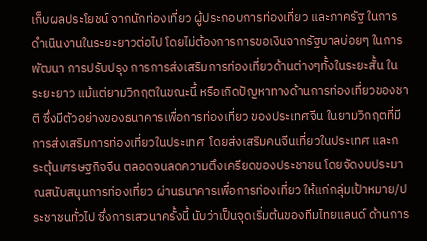เก็บผลประโยชน์ จากนักท่องเที่ยว ผู้ประกอบการท่องเที่ยว และภาครัฐ ในการดำเนินงานในระยะยาวต่อไป โดยไม่ต้องการการขอเงินจากรัฐบาลบ่อยๆ ในการพัฒนา การปรับปรุง การการส่งเสริมการท่องเที่ยวด้านต่างๆทั้งในระยะสั้น ในระยะยาว แม้แต่ยามวิกฤตในขณะนี้ หรือเกิดปัญหาทางด้านการท่องเที่ยวของชาติ ซึ่งมีตัวอย่างของธนาคารเพื่อการท่องเที่ยว ของประเทศจีน ในยามวิกฤตที่มีการส่งเสริมการท่องเที่ยวในประเทศ  โดยส่งเสริมคนจีนเที่ยวในประเทศ และกระตุ้นเศรษฐกิจจีน ตลอดจนลดความตึงเครียดของประชาชน โดยจัดงบประมาณสนับสนุนการท่องเที่ยว ผ่านธนาคารเพื่อการท่องเที่ยว ให้แก่กลุ่มเป้าหมาย/ประชาชนทั่วไป ซึ่งการเสวนาครั้งนี้ นับว่าเป็นจุดเริ่มต้นของทีมไทยแลนด์ ด้านการ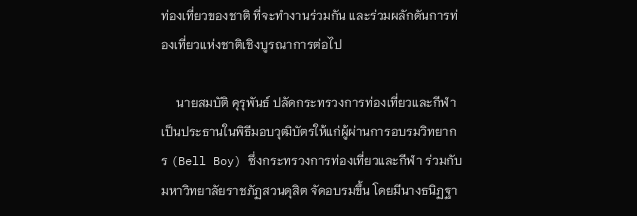ท่องเที่ยวของชาติ ที่จะทำงานร่วมกัน และร่วมผลักดันการท่องเที่ยวแห่งชาติเชิงบูรณาการต่อไป

     นายสมบัติ คุรุพันธ์ ปลัดกระทรวงการท่องเที่ยวและกีฬา เป็นประธานในพิธีมอบวุฒิบัตรให้แก่ผู้ผ่านการอบรมวิทยากร (Bell Boy) ซึ่งกระทรวงการท่องเที่ยวและกีฬา ร่วมกับ มหาวิทยาลัยราชภัฏสวนดุสิต จัดอบรมขึ้น โดยมีนางธนิฏฐา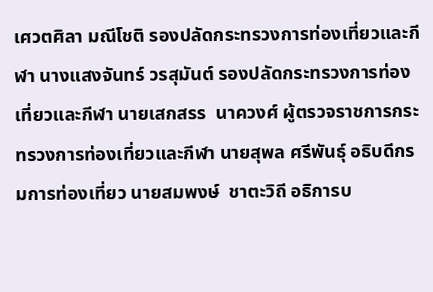เศวตศิลา มณีโชติ รองปลัดกระทรวงการท่องเที่ยวและกีฬา นางแสงจันทร์ วรสุมันต์ รองปลัดกระทรวงการท่องเที่ยวและกีฬา นายเสกสรร  นาควงศ์ ผู้ตรวจราชการกระทรวงการท่องเที่ยวและกีฬา นายสุพล ศรีพันธุ์ อธิบดีกรมการท่องเที่ยว นายสมพงษ์  ชาตะวิถี อธิการบ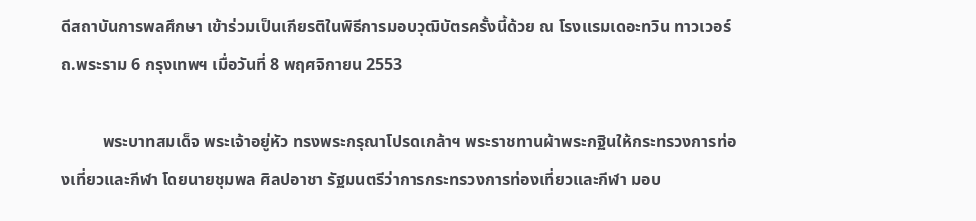ดีสถาบันการพลศึกษา เข้าร่วมเป็นเกียรติในพิธีการมอบวุฒิบัตรครั้งนี้ด้วย ณ โรงแรมเดอะทวิน ทาวเวอร์ ถ.พระราม 6 กรุงเทพฯ เมื่อวันที่ 8 พฤศจิกายน 2553

          พระบาทสมเด็จ พระเจ้าอยู่หัว ทรงพระกรุณาโปรดเกล้าฯ พระราชทานผ้าพระกฐินให้กระทรวงการท่องเที่ยวและกีฬา โดยนายชุมพล ศิลปอาชา รัฐมนตรีว่าการกระทรวงการท่องเที่ยวและกีฬา มอบ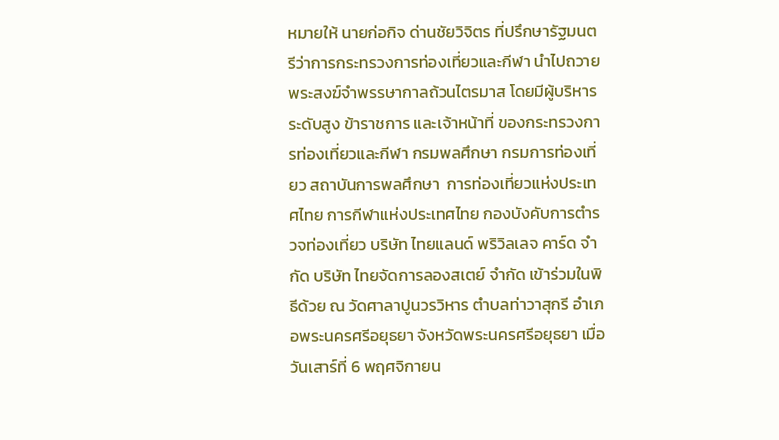หมายให้ นายก่อกิจ ด่านชัยวิจิตร ที่ปรึกษารัฐมนตรีว่าการกระทรวงการท่องเที่ยวและกีฬา นำไปถวายพระสงฆ์จำพรรษากาลถ้วนไตรมาส โดยมีผู้บริหารระดับสูง ข้าราชการ และเจ้าหน้าที่ ของกระทรวงการท่องเที่ยวและกีฬา กรมพลศึกษา กรมการท่องเที่ยว สถาบันการพลศึกษา  การท่องเที่ยวแห่งประเทศไทย การกีฬาแห่งประเทศไทย กองบังคับการตำรวจท่องเที่ยว บริษัท ไทยแลนด์ พริวิลเลจ คาร์ด จำกัด บริษัท ไทยจัดการลองสเตย์ จำกัด เข้าร่วมในพิธีด้วย ณ วัดศาลาปูนวรวิหาร ตำบลท่าวาสุกรี อำเภอพระนครศรีอยุธยา จังหวัดพระนครศรีอยุธยา เมื่อวันเสาร์ที่ 6 พฤศจิกายน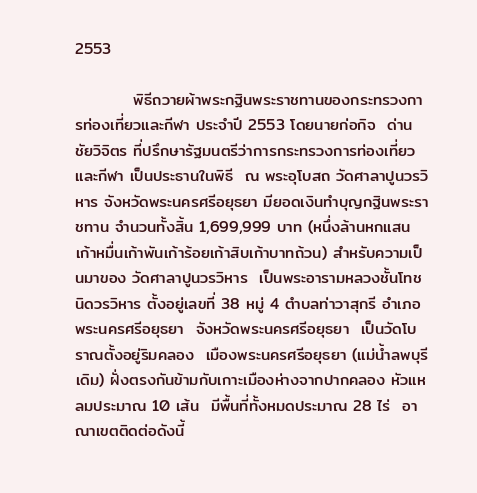2553

          พิธีถวายผ้าพระกฐินพระราชทานของกระทรวงการท่องเที่ยวและกีฬา ประจำปี 2553 โดยนายก่อกิจ  ด่านชัยวิจิตร ที่ปรึกษารัฐมนตรีว่าการกระทรวงการท่องเที่ยวและกีฬา เป็นประธานในพิธี  ณ พระอุโบสถ วัดศาลาปูนวรวิหาร จังหวัดพระนครศรีอยุธยา มียอดเงินทำบุญกฐินพระราชทาน จำนวนทั้งสิ้น 1,699,999 บาท (หนึ่งล้านหกแสนเก้าหมื่นเก้าพันเก้าร้อยเก้าสิบเก้าบาทถ้วน) สำหรับความเป็นมาของ วัดศาลาปูนวรวิหาร  เป็นพระอารามหลวงชั้นโทชนิดวรวิหาร ตั้งอยู่เลขที่ 38 หมู่ 4 ตำบลท่าวาสุกรี อำเภอพระนครศรีอยุธยา  จังหวัดพระนครศรีอยุธยา  เป็นวัดโบราณตั้งอยู่ริมคลอง  เมืองพระนครศรีอยุธยา (แม่น้ำลพบุรีเดิม) ฝั่งตรงกันข้ามกับเกาะเมืองห่างจากปากคลอง หัวแหลมประมาณ 10 เส้น  มีพื้นที่ทั้งหมดประมาณ 28 ไร่  อาณาเขตติดต่อดังนี้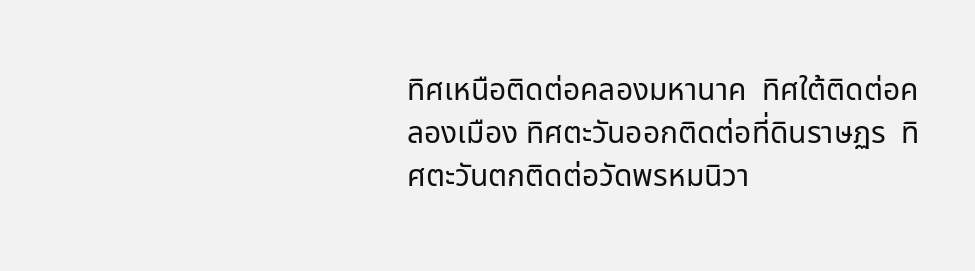ทิศเหนือติดต่อคลองมหานาค  ทิศใต้ติดต่อคลองเมือง ทิศตะวันออกติดต่อที่ดินราษฏร  ทิศตะวันตกติดต่อวัดพรหมนิวา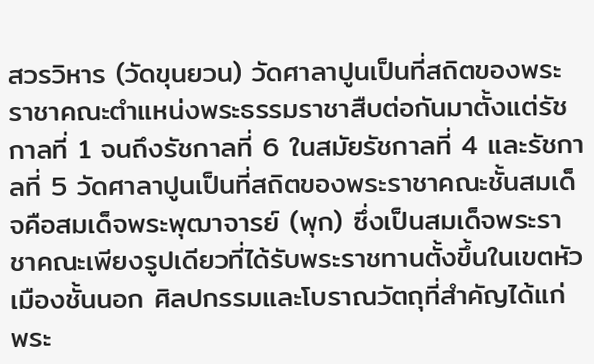สวรวิหาร (วัดขุนยวน) วัดศาลาปูนเป็นที่สถิตของพระราชาคณะตำแหน่งพระธรรมราชาสืบต่อกันมาตั้งแต่รัชกาลที่ 1 จนถึงรัชกาลที่ 6 ในสมัยรัชกาลที่ 4 และรัชกาลที่ 5 วัดศาลาปูนเป็นที่สถิตของพระราชาคณะชั้นสมเด็จคือสมเด็จพระพุฒาจารย์ (พุก) ซึ่งเป็นสมเด็จพระราชาคณะเพียงรูปเดียวที่ได้รับพระราชทานตั้งขึ้นในเขตหัวเมืองชั้นนอก ศิลปกรรมและโบราณวัตถุที่สำคัญได้แก่ พระ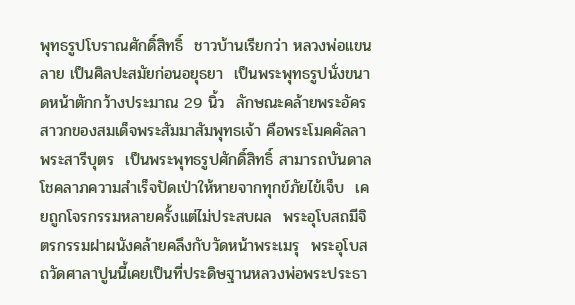พุทธรูปโบราณศักดิ์สิทธิ์  ชาวบ้านเรียกว่า หลวงพ่อแขนลาย เป็นศิลปะสมัยก่อนอยุธยา  เป็นพระพุทธรูปนั่งขนาดหน้าตักกว้างประมาณ 29 นิ้ว  ลักษณะคล้ายพระอัครสาวกของสมเด็จพระสัมมาสัมพุทธเจ้า คือพระโมคคัลลา  พระสารีบุตร  เป็นพระพุทธรูปศักดิ์สิทธิ์ สามารถบันดาลโชคลาภความสำเร็จปัดเป่าให้หายจากทุกข์ภัยไข้เจ็บ  เคยถูกโจรกรรมหลายครั้งแต่ไม่ประสบผล  พระอุโบสถมีจิตรกรรมฝาผนังคล้ายคลึงกับวัดหน้าพระเมรุ  พระอุโบสถวัดศาลาปูนนี้เคยเป็นที่ประดิษฐานหลวงพ่อพระประธา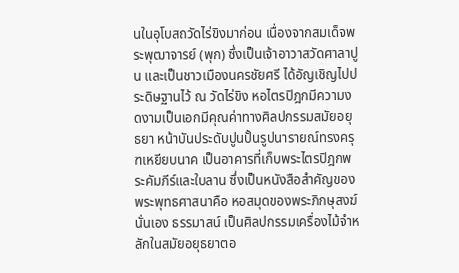นในอุโบสถวัดไร่ขิงมาก่อน เนื่องจากสมเด็จพระพุฒาจารย์ (พุก) ซึ่งเป็นเจ้าอาวาสวัดศาลาปูน และเป็นชาวเมืองนครชัยศรี ได้อัญเชิญไปประดิษฐานไว้ ณ วัดไร่ขิง หอไตรปิฎกมีความงดงามเป็นเอกมีคุณค่าทางศิลปกรรมสมัยอยุธยา หน้าบันประดับปูนปั้นรูปนารายณ์ทรงครุฑเหยียบนาค เป็นอาคารที่เก็บพระไตรปิฎกพระคัมภีร์และใบลาน ซึ่งเป็นหนังสือสำคัญของพระพุทธศาสนาคือ หอสมุดของพระภิกษุสงฆ์นั่นเอง ธรรมาสน์ เป็นศิลปกรรมเครื่องไม้จำหลักในสมัยอยุธยาตอ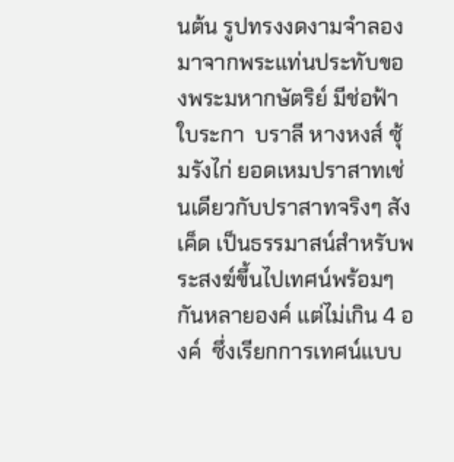นต้น รูปทรงงดงามจำลองมาจากพระแท่นประทับของพระมหากษัตริย์ มีช่อฟ้า  ใบระกา  บราลี หางหงส์ ซุ้มรังไก่ ยอดเหมปราสาทเช่นเดียวกับปราสาทจริงๆ สังเค็ด เป็นธรรมาสน์สำหรับพระสงฆ์ขึ้นไปเทศน์พร้อมๆ กันหลายองค์ แต่ไม่เกิน 4 องค์  ซึ่งเรียกการเทศน์แบบ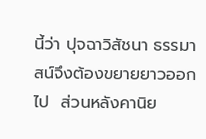นี้ว่า ปุจฉาวิสัชนา ธรรมาสน์จึงต้องขยายยาวออกไป  ส่วนหลังคานิย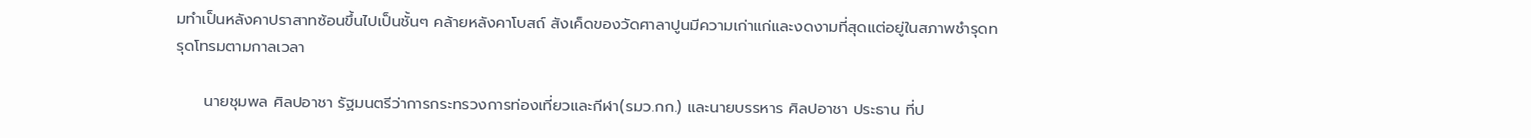มทำเป็นหลังคาปราสาทซ้อนขึ้นไปเป็นชั้นๆ คล้ายหลังคาโบสถ์ สังเค็ดของวัดศาลาปูนมีความเก่าแก่และงดงามที่สุดแต่อยู่ในสภาพชำรุดทรุดโทรมตามกาลเวลา

     นายชุมพล ศิลปอาชา รัฐมนตรีว่าการกระทรวงการท่องเที่ยวและกีฬา(รมว.กก.) และนายบรรหาร ศิลปอาชา ประธาน ที่ป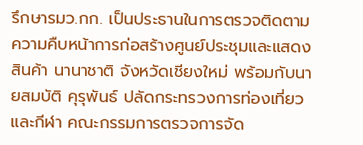รึกษารมว.กก. เป็นประธานในการตรวจติดตามความคืบหน้าการก่อสร้างศูนย์ประชุมและแสดงสินค้า นานาชาติ จังหวัดเชียงใหม่ พร้อมกับนายสมบัติ คุรุพันธ์ ปลัดกระทรวงการท่องเที่ยวและกีฬา คณะกรรมการตรวจการจัด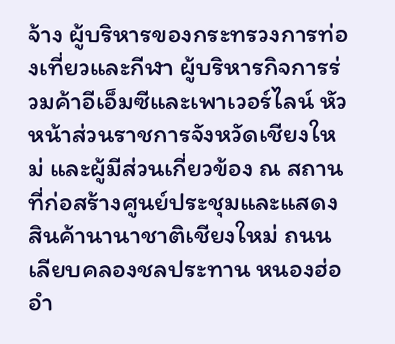จ้าง ผู้บริหารของกระทรวงการท่องเที่ยวและกีฬา ผู้บริหารกิจการร่วมค้าอีเอ็มซีและเพาเวอร์ไลน์ หัวหน้าส่วนราชการจังหวัดเชียงใหม่ และผู้มีส่วนเกี่ยวข้อง ณ สถานที่ก่อสร้างศูนย์ประชุมและแสดงสินค้านานาชาติเชียงใหม่ ถนนเลียบคลองชลประทาน หนองฮ่อ อำ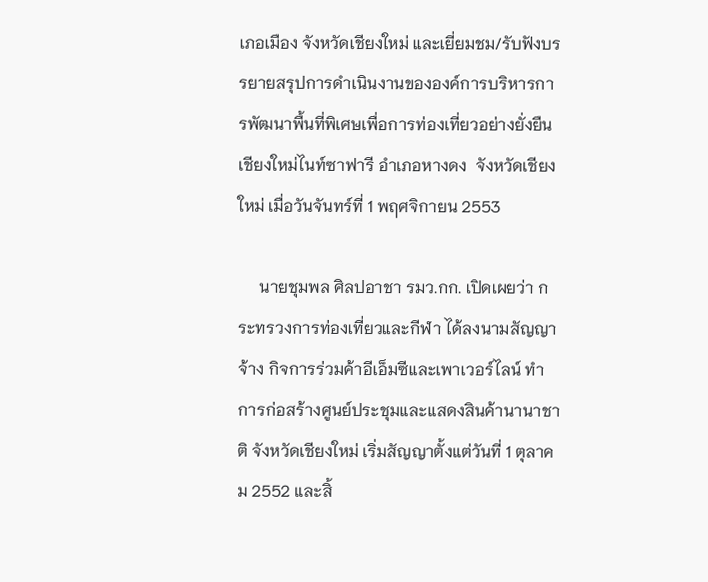เภอเมือง จังหวัดเชียงใหม่ และเยี่ยมชม/รับฟังบรรยายสรุปการดำเนินงานขององค์การบริหารการพัฒนาพื้นที่พิเศษเพื่อการท่องเที่ยวอย่างยั่งยืน เชียงใหม่ไนท์ซาฟารี อำเภอหางดง  จังหวัดเชียงใหม่ เมื่อวันจันทร์ที่ 1 พฤศจิกายน 2553

     นายชุมพล ศิลปอาชา รมว.กก. เปิดเผยว่า กระทรวงการท่องเที่ยวและกีฬา ได้ลงนามสัญญาจ้าง กิจการร่วมค้าอีเอ็มซีและเพาเวอร์ไลน์ ทำการก่อสร้างศูนย์ประชุมและแสดงสินค้านานาชาติ จังหวัดเชียงใหม่ เริ่มสัญญาตั้งแต่วันที่ 1 ตุลาคม 2552 และสิ้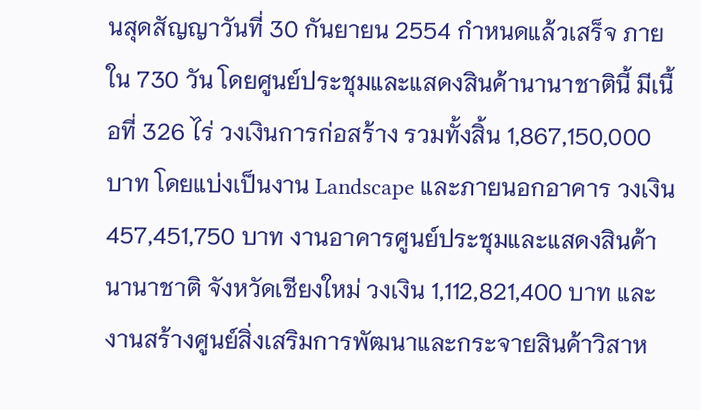นสุดสัญญาวันที่ 30 กันยายน 2554 กำหนดแล้วเสร็จ ภายใน 730 วัน โดยศูนย์ประชุมและแสดงสินค้านานาชาตินี้ มีเนื้อที่ 326 ไร่ วงเงินการก่อสร้าง รวมทั้งสิ้น 1,867,150,000 บาท โดยแบ่งเป็นงาน Landscape และภายนอกอาคาร วงเงิน 457,451,750 บาท งานอาคารศูนย์ประชุมและแสดงสินค้านานาชาติ จังหวัดเชียงใหม่ วงเงิน 1,112,821,400 บาท และ งานสร้างศูนย์สิ่งเสริมการพัฒนาและกระจายสินค้าวิสาห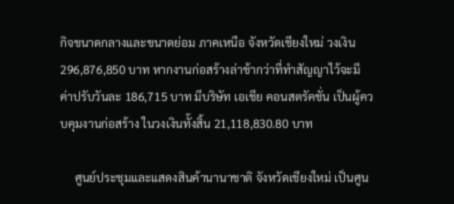กิจขนาดกลางและขนาดย่อม ภาคเหนือ จังหวัดเชียงใหม่ วงเงิน 296,876,850 บาท หากงานก่อสร้างล่าช้ากว่าที่ทำสัญญาไว้จะมีค่าปรับวันละ 186,715 บาท มีบริษัท เอเชีย คอนสตรัคชั่น เป็นผู้ควบคุมงานก่อสร้าง ในวงเงินทั้งสิ้น 21,118,830.80 บาท

     ศูนย์ประชุมและแสดงสินค้านานาชาติ จังหวัดเชียงใหม่ เป็นศูน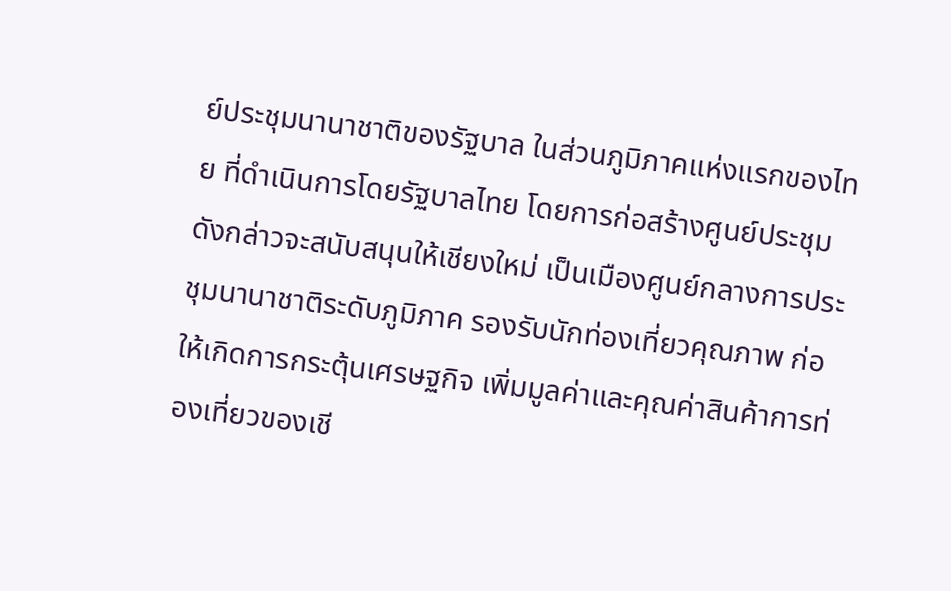ย์ประชุมนานาชาติของรัฐบาล ในส่วนภูมิภาคแห่งแรกของไทย ที่ดำเนินการโดยรัฐบาลไทย โดยการก่อสร้างศูนย์ประชุมดังกล่าวจะสนับสนุนให้เชียงใหม่ เป็นเมืองศูนย์กลางการประชุมนานาชาติระดับภูมิภาค รองรับนักท่องเที่ยวคุณภาพ ก่อให้เกิดการกระตุ้นเศรษฐกิจ เพิ่มมูลค่าและคุณค่าสินค้าการท่องเที่ยวของเชี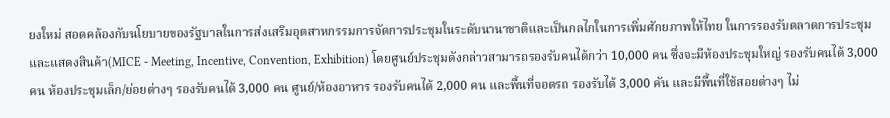ยงใหม่ สอดคล้องกับนโยบายของรัฐบาลในการส่งเสริมอุตสาหกรรมการจัดการประชุมในระดับนานาชาติและเป็นกลไกในการเพิ่มศักยภาพให้ไทย ในการรองรับตลาดการประชุมและแสดงสินค้า(MICE - Meeting, Incentive, Convention, Exhibition) โดยศูนย์ประชุมดังกล่าวสามารถรองรับคนได้กว่า 10,000 คน ซึ่งจะมีห้องประชุมใหญ่ รองรับคนได้ 3,000 คน ห้องประชุมเล็ก/ย่อยต่างๆ รองรับคนได้ 3,000 คน ศูนย์/ห้องอาหาร รองรับคนได้ 2,000 คน และพื้นที่จอดรถ รองรับได้ 3,000 คัน และมีพื้นที่ใช้สอยต่างๆ ไม่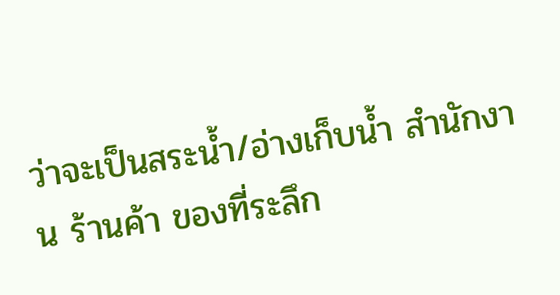ว่าจะเป็นสระน้ำ/อ่างเก็บน้ำ สำนักงาน ร้านค้า ของที่ระลึก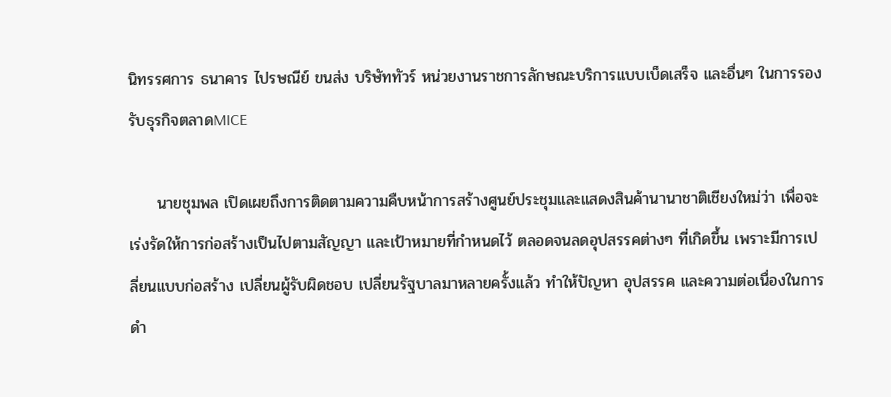นิทรรศการ ธนาคาร ไปรษณีย์ ขนส่ง บริษัททัวร์ หน่วยงานราชการลักษณะบริการแบบเบ็ดเสร็จ และอื่นๆ ในการรองรับธุรกิจตลาดMICE

     นายชุมพล เปิดเผยถึงการติดตามความคืบหน้าการสร้างศูนย์ประชุมและแสดงสินค้านานาชาติเชียงใหม่ว่า เพื่อจะเร่งรัดให้การก่อสร้างเป็นไปตามสัญญา และเป้าหมายที่กำหนดไว้ ตลอดจนลดอุปสรรคต่างๆ ที่เกิดขึ้น เพราะมีการเปลี่ยนแบบก่อสร้าง เปลี่ยนผู้รับผิดชอบ เปลี่ยนรัฐบาลมาหลายครั้งแล้ว ทำให้ปัญหา อุปสรรค และความต่อเนื่องในการดำ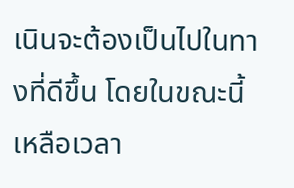เนินจะต้องเป็นไปในทางที่ดีขึ้น โดยในขณะนี้เหลือเวลา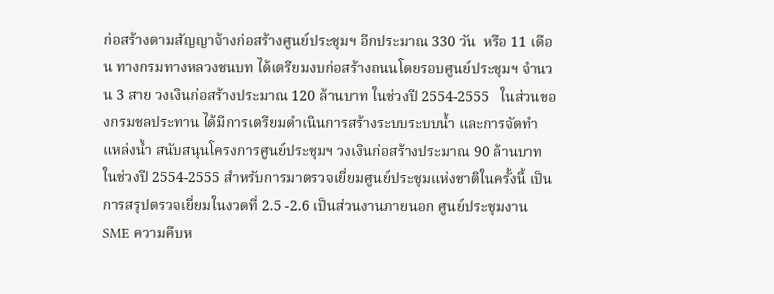ก่อสร้างตามสัญญาจ้างก่อสร้างศูนย์ประชุมฯ อีกประมาณ 330 วัน  หรือ 11 เดือน ทางกรมทางหลวงชนบท ได้เตรียมงบก่อสร้างถนนโดยรอบศูนย์ประชุมฯ จำนวน 3 สาย วงเงินก่อสร้างประมาณ 120 ล้านบาท ในช่วงปี 2554-2555   ในส่วนของกรมชลประทาน ได้มีการเตรียมดำเนินการสร้างระบบระบบน้ำ และการจัดทำแหล่งน้ำ สนับสนุนโครงการศูนย์ประชุมฯ วงเงินก่อสร้างประมาณ 90 ล้านบาท ในช่วงปี 2554-2555 สำหรับการมาตรวจเยี่ยมศูนย์ประชุมแห่งชาติในครั้งนี้ เป็นการสรุปตรวจเยี่ยมในงวดที่ 2.5 -2.6 เป็นส่วนงานภายนอก ศูนย์ประชุมงาน SME ความคืบห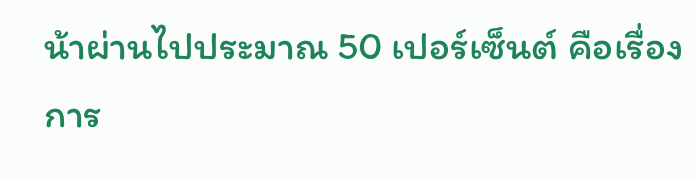น้าผ่านไปประมาณ 50 เปอร์เซ็นต์ คือเรื่องการ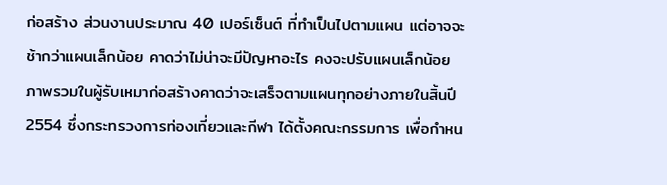ก่อสร้าง ส่วนงานประมาณ 40 เปอร์เซ็นต์ ที่ทำเป็นไปตามแผน แต่อาจจะช้ากว่าแผนเล็กน้อย คาดว่าไม่น่าจะมีปัญหาอะไร คงจะปรับแผนเล็กน้อย  ภาพรวมในผู้รับเหมาก่อสร้างคาดว่าจะเสร็จตามแผนทุกอย่างภายในสิ้นปี 2554 ซึ่งกระทรวงการท่องเที่ยวและกีฬา ได้ตั้งคณะกรรมการ เพื่อกำหน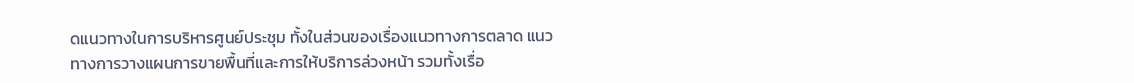ดแนวทางในการบริหารศูนย์ประชุม ทั้งในส่วนของเรื่องแนวทางการตลาด แนวทางการวางแผนการขายพื้นที่และการให้บริการล่วงหน้า รวมทั้งเรื่อ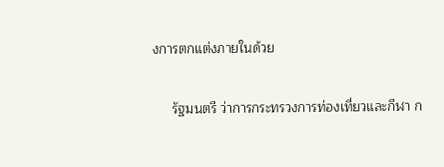งการตกแต่งภายในด้วย

     รัฐมนตรี ว่าการกระทรวงการท่องเที่ยวและกีฬา ก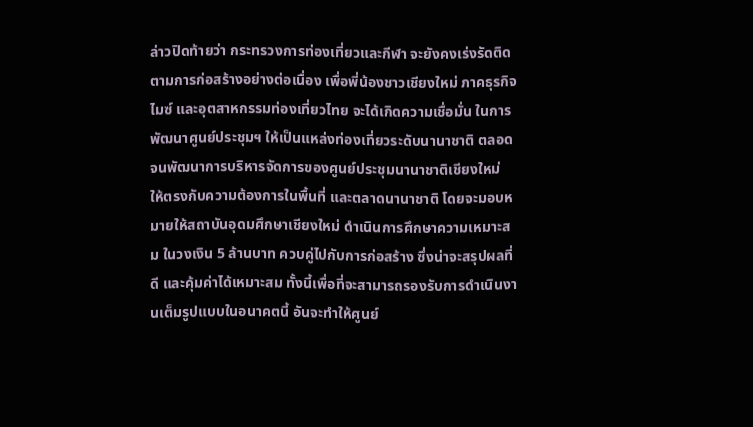ล่าวปิดท้ายว่า กระทรวงการท่องเที่ยวและกีฬา จะยังคงเร่งรัดติดตามการก่อสร้างอย่างต่อเนื่อง เพื่อพี่น้องชาวเชียงใหม่ ภาคธุรกิจไมซ์ และอุตสาหกรรมท่องเที่ยวไทย จะได้เกิดความเชื่อมั่น ในการพัฒนาศูนย์ประชุมฯ ให้เป็นแหล่งท่องเที่ยวระดับนานาชาติ ตลอดจนพัฒนาการบริหารจัดการของศูนย์ประชุมนานาชาติเชียงใหม่ ให้ตรงกับความต้องการในพื้นที่ และตลาดนานาชาติ โดยจะมอบหมายให้สถาบันอุดมศึกษาเชียงใหม่ ดำเนินการศึกษาความเหมาะสม ในวงเงิน 5 ล้านบาท ควบคู่ไปกับการก่อสร้าง ซึ่งน่าจะสรุปผลที่ดี และคุ้มค่าได้เหมาะสม ทั้งนี้เพื่อที่จะสามารถรองรับการดำเนินงานเต็มรูปแบบในอนาคตนี้ อันจะทำให้ศูนย์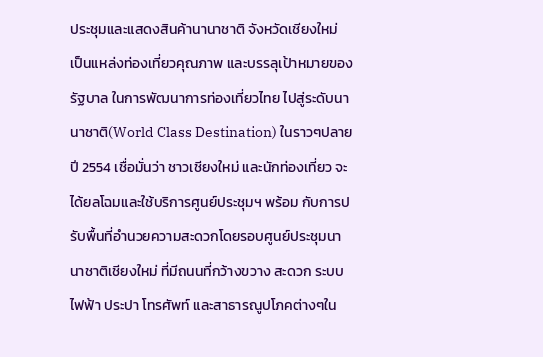ประชุมและแสดงสินค้านานาชาติ จังหวัดเชียงใหม่ เป็นแหล่งท่องเที่ยวคุณภาพ และบรรลุเป้าหมายของรัฐบาล ในการพัฒนาการท่องเที่ยวไทย ไปสู่ระดับนานาชาติ(World Class Destination) ในราวๆปลายปี 2554 เชื่อมั่นว่า ชาวเชียงใหม่ และนักท่องเที่ยว จะได้ยลโฉมและใช้บริการศูนย์ประชุมฯ พร้อม กับการปรับพื้นที่อำนวยความสะดวกโดยรอบศูนย์ประชุมนานาชาติเชียงใหม่ ที่มีถนนที่กว้างขวาง สะดวก ระบบไฟฟ้า ประปา โทรศัพท์ และสาธารณูปโภคต่างๆใน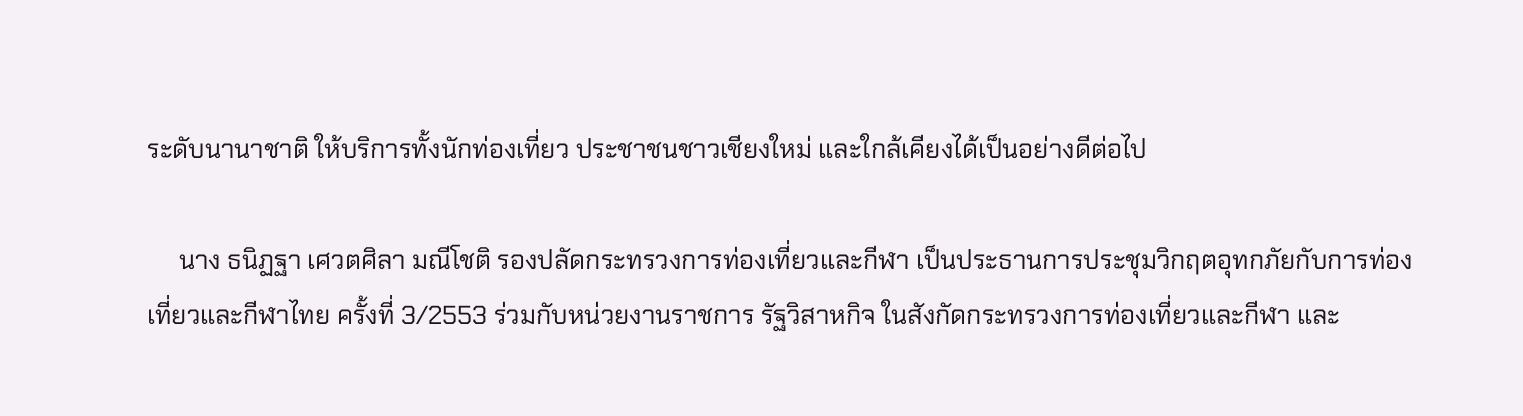ระดับนานาชาติ ให้บริการทั้งนักท่องเที่ยว ประชาชนชาวเชียงใหม่ และใกล้เคียงได้เป็นอย่างดีต่อไป

     นาง ธนิฏฐา เศวตศิลา มณีโชติ รองปลัดกระทรวงการท่องเที่ยวและกีฬา เป็นประธานการประชุมวิกฤตอุทกภัยกับการท่องเที่ยวและกีฬาไทย ครั้งที่ 3/2553 ร่วมกับหน่วยงานราชการ รัฐวิสาหกิจ ในสังกัดกระทรวงการท่องเที่ยวและกีฬา และ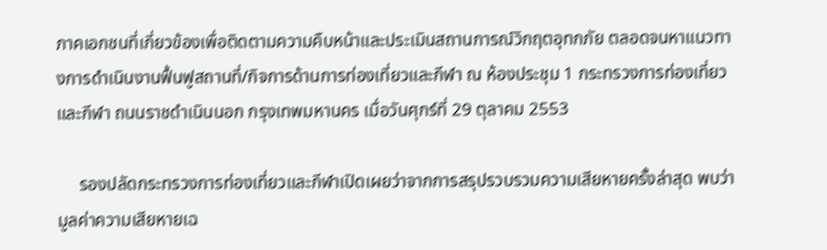ภาคเอกชนที่เกี่ยวข้องเพื่อติดตามความคืบหน้าและประเมินสถานการณ์วิกฤตอุทกภัย ตลอดจนหาแนวทางการดำเนินงานฟื้นฟูสถานที่/กิจการด้านการท่องเที่ยวและกีฬา ณ ห้องประชุม 1 กระทรวงการท่องเที่ยวและกีฬา ถนนราชดำเนินนอก กรุงเทพมหานคร เมื่อวันศุกร์ที่ 29 ตุลาคม 2553

     รองปลัดกระทรวงการท่องเที่ยวและกีฬาเปิดเผยว่าจากการสรุปรวบรวมความเสียหายครั้งล่าสุด พบว่ามูลค่าความเสียหายเฉ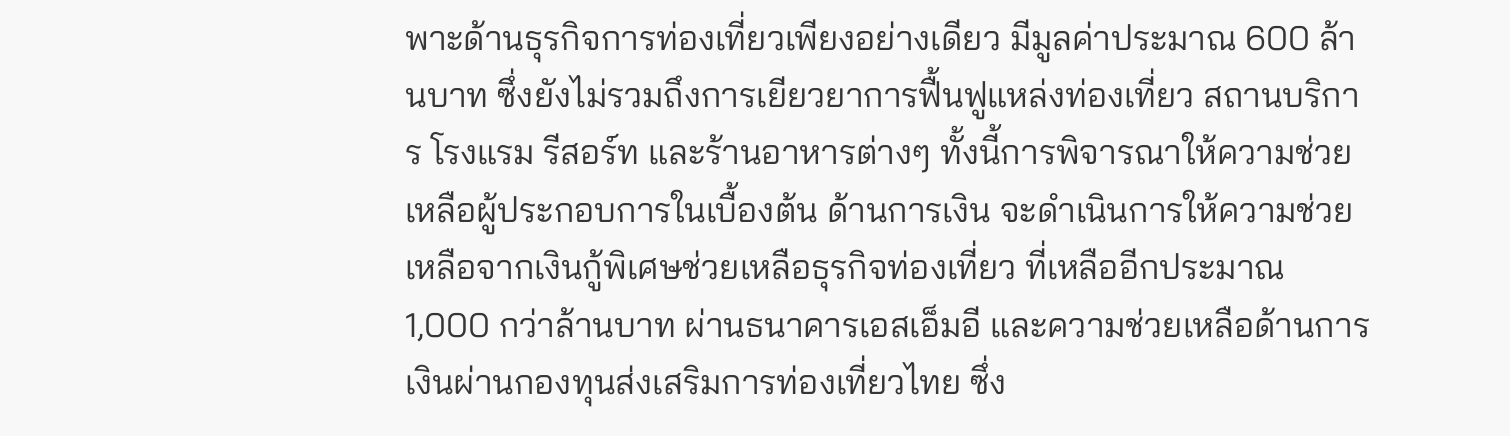พาะด้านธุรกิจการท่องเที่ยวเพียงอย่างเดียว มีมูลค่าประมาณ 600 ล้านบาท ซึ่งยังไม่รวมถึงการเยียวยาการฟื้นฟูแหล่งท่องเที่ยว สถานบริการ โรงแรม รีสอร์ท และร้านอาหารต่างๆ ทั้งนี้การพิจารณาให้ความช่วยเหลือผู้ประกอบการในเบื้องต้น ด้านการเงิน จะดำเนินการให้ความช่วยเหลือจากเงินกู้พิเศษช่วยเหลือธุรกิจท่องเที่ยว ที่เหลืออีกประมาณ 1,000 กว่าล้านบาท ผ่านธนาคารเอสเอ็มอี และความช่วยเหลือด้านการเงินผ่านกองทุนส่งเสริมการท่องเที่ยวไทย ซึ่ง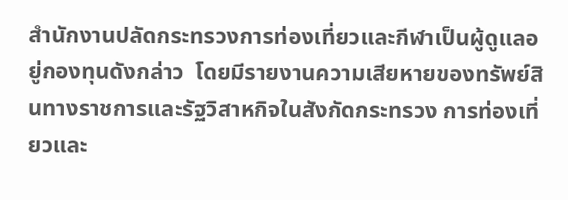สำนักงานปลัดกระทรวงการท่องเที่ยวและกีฬาเป็นผู้ดูแลอยู่กองทุนดังกล่าว  โดยมีรายงานความเสียหายของทรัพย์สินทางราชการและรัฐวิสาหกิจในสังกัดกระทรวง การท่องเที่ยวและ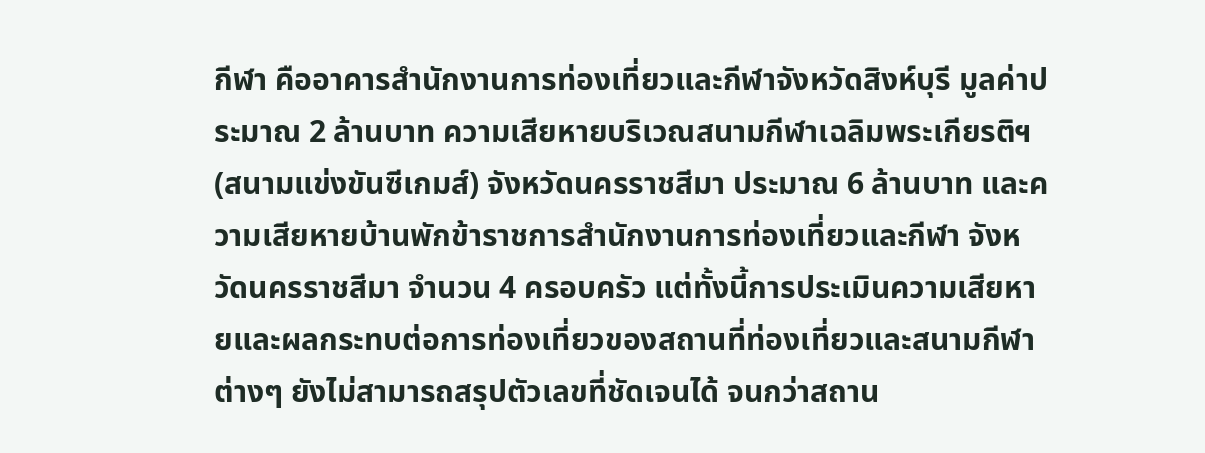กีฬา คืออาคารสำนักงานการท่องเที่ยวและกีฬาจังหวัดสิงห์บุรี มูลค่าประมาณ 2 ล้านบาท ความเสียหายบริเวณสนามกีฬาเฉลิมพระเกียรติฯ (สนามแข่งขันซีเกมส์) จังหวัดนครราชสีมา ประมาณ 6 ล้านบาท และความเสียหายบ้านพักข้าราชการสำนักงานการท่องเที่ยวและกีฬา จังหวัดนครราชสีมา จำนวน 4 ครอบครัว แต่ทั้งนี้การประเมินความเสียหายและผลกระทบต่อการท่องเที่ยวของสถานที่ท่องเที่ยวและสนามกีฬาต่างๆ ยังไม่สามารถสรุปตัวเลขที่ชัดเจนได้ จนกว่าสถาน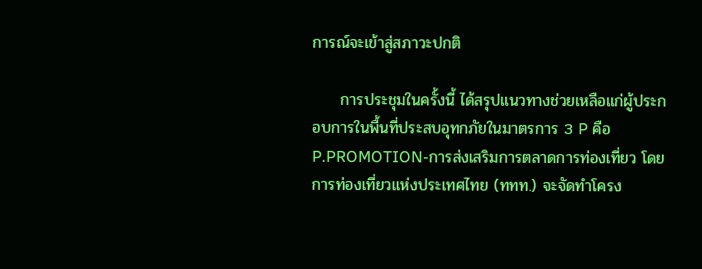การณ์จะเข้าสู่สภาวะปกติ

     การประชุมในครั้งนี้ ได้สรุปแนวทางช่วยเหลือแก่ผู้ประกอบการในพื้นที่ประสบอุทกภัยในมาตรการ 3 P คือ P.PROMOTION-การส่งเสริมการตลาดการท่องเที่ยว โดยการท่องเที่ยวแห่งประเทศไทย (ททท.) จะจัดทำโครง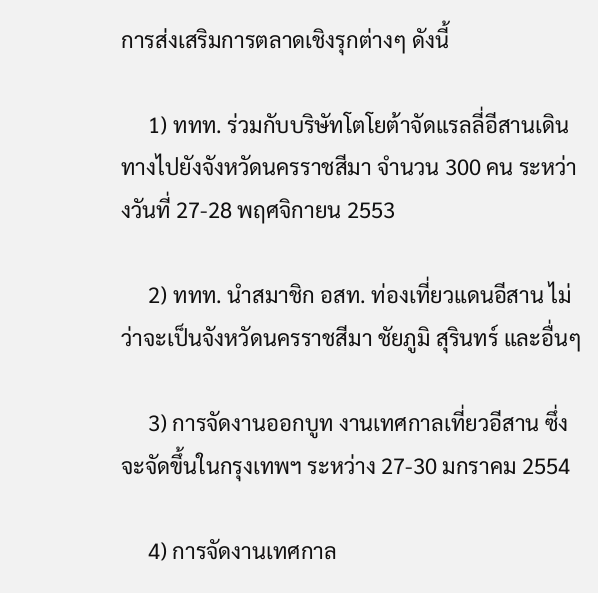การส่งเสริมการตลาดเชิงรุกต่างๆ ดังนี้

     1) ททท. ร่วมกับบริษัทโตโยต้าจัดแรลลี่อีสานเดินทางไปยังจังหวัดนครราชสีมา จำนวน 300 คน ระหว่างวันที่ 27-28 พฤศจิกายน 2553

     2) ททท. นำสมาชิก อสท. ท่องเที่ยวแดนอีสาน ไม่ว่าจะเป็นจังหวัดนครราชสีมา ชัยภูมิ สุรินทร์ และอื่นๆ

     3) การจัดงานออกบูท งานเทศกาลเที่ยวอีสาน ซึ่งจะจัดขึ้นในกรุงเทพฯ ระหว่าง 27-30 มกราคม 2554

     4) การจัดงานเทศกาล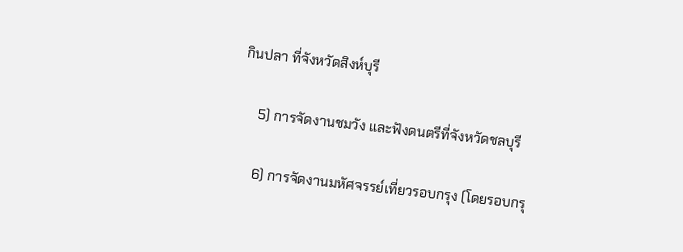กินปลา ที่จังหวัดสิงห์บุรี

     5) การจัดงานชมวัง และฟังดนตรีที่จังหวัดชลบุรี

     6) การจัดงานมหัศจรรย์เที่ยวรอบกรุง (โดยรอบกรุ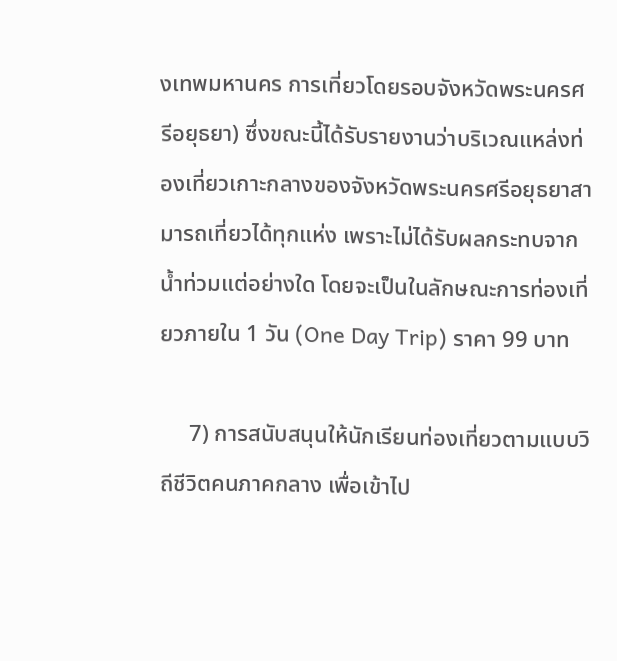งเทพมหานคร การเที่ยวโดยรอบจังหวัดพระนครศรีอยุธยา) ซึ่งขณะนี้ได้รับรายงานว่าบริเวณแหล่งท่องเที่ยวเกาะกลางของจังหวัดพระนครศรีอยุธยาสามารถเที่ยวได้ทุกแห่ง เพราะไม่ได้รับผลกระทบจากน้ำท่วมแต่อย่างใด โดยจะเป็นในลักษณะการท่องเที่ยวภายใน 1 วัน (One Day Trip) ราคา 99 บาท

     7) การสนับสนุนให้นักเรียนท่องเที่ยวตามแบบวิถีชีวิตคนภาคกลาง เพื่อเข้าไป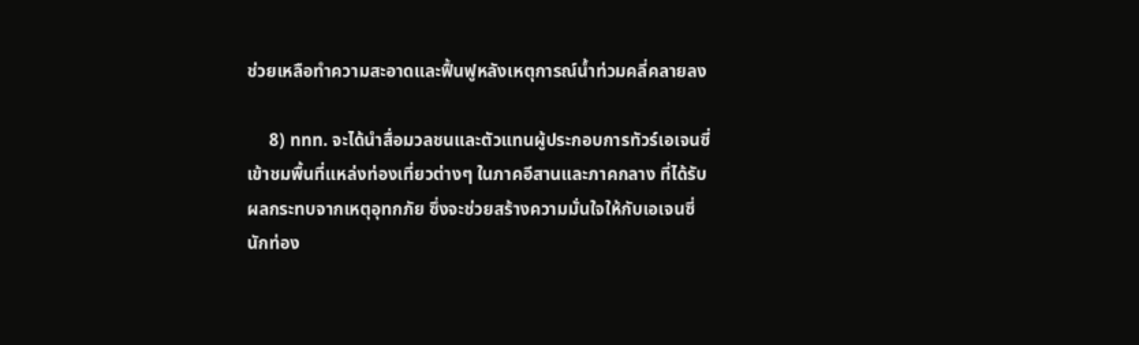ช่วยเหลือทำความสะอาดและฟื้นฟูหลังเหตุการณ์น้ำท่วมคลี่คลายลง

     8) ททท. จะได้นำสื่อมวลชนและตัวแทนผู้ประกอบการทัวร์เอเจนซี่ เข้าชมพื้นที่แหล่งท่องเที่ยวต่างๆ ในภาคอีสานและภาคกลาง ที่ได้รับผลกระทบจากเหตุอุทกภัย ซึ่งจะช่วยสร้างความมั่นใจให้กับเอเจนซี่ นักท่อง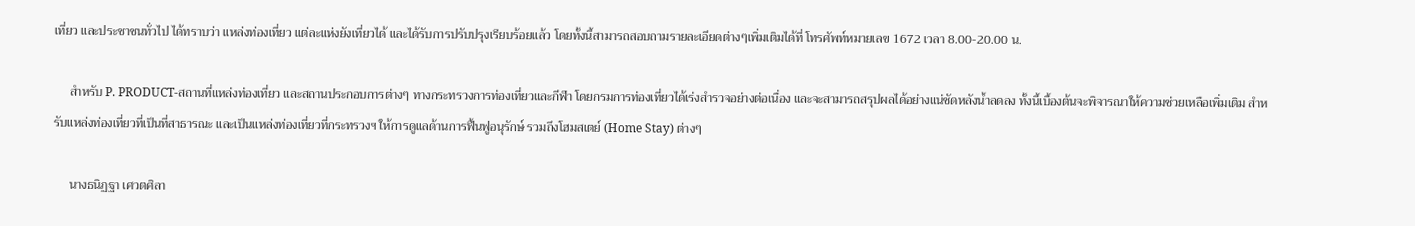เที่ยว และประชาชนทั่วไป ได้ทราบว่า แหล่งท่องเที่ยว แต่ละแห่งยังเที่ยวได้ และได้รับการปรับปรุงเรียบร้อยแล้ว โดยทั้งนี้สามารถสอบถามรายละเอียดต่างๆเพิ่มเติมได้ที่ โทรศัพท์หมายเลข 1672 เวลา 8.00-20.00 น.

     สำหรับ P. PRODUCT-สถานที่แหล่งท่องเที่ยว และสถานประกอบการต่างๆ ทางกระทรวงการท่องเที่ยวและกีฬา โดยกรมการท่องเที่ยวได้เร่งสำรวจอย่างต่อเนื่อง และจะสามารถสรุปผลได้อย่างแน่ชัดหลังน้ำลดลง ทั้งนี้เบื้องต้นจะพิจารณาให้ความช่วยเหลือเพิ่มเติม สำหรับแหล่งท่องเที่ยวที่เป็นที่สาธารณะ และเป็นแหล่งท่องเที่ยวที่กระทรวงฯ ให้การดูแลด้านการฟื้นฟูอนุรักษ์ รวมถึงโฮมสเตย์ (Home Stay) ต่างๆ

     นางธนิฏฐา เศวตศิลา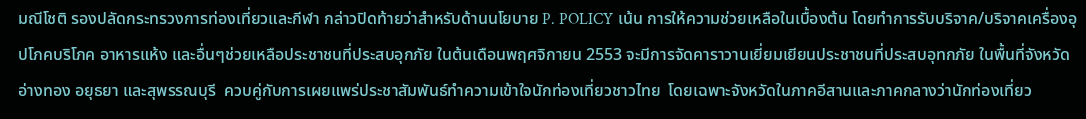มณีโชติ รองปลัดกระทรวงการท่องเที่ยวและกีฬา กล่าวปิดท้ายว่าสำหรับด้านนโยบาย P. POLICY เน้น การให้ความช่วยเหลือในเบื้องต้น โดยทำการรับบริจาค/บริจาคเครื่องอุปโภคบริโภค อาหารแห้ง และอื่นๆช่วยเหลือประชาชนที่ประสบอุกภัย ในต้นเดือนพฤศจิกายน 2553 จะมีการจัดคาราวานเยี่ยมเยียนประชาชนที่ประสบอุทกภัย ในพื้นที่จังหวัดอ่างทอง อยุธยา และสุพรรณบุรี  ควบคู่กับการเผยแพร่ประชาสัมพันธ์ทำความเข้าใจนักท่องเที่ยวชาวไทย  โดยเฉพาะจังหวัดในภาคอีสานและภาคกลางว่านักท่องเที่ยว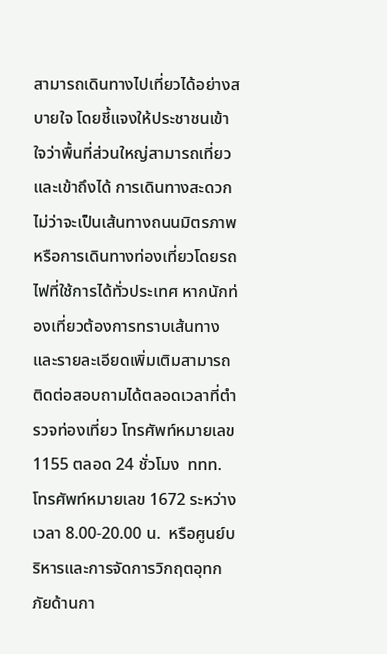สามารถเดินทางไปเที่ยวได้อย่างสบายใจ โดยชี้แจงให้ประชาชนเข้าใจว่าพื้นที่ส่วนใหญ่สามารถเที่ยวและเข้าถึงได้ การเดินทางสะดวก ไม่ว่าจะเป็นเส้นทางถนนมิตรภาพ หรือการเดินทางท่องเที่ยวโดยรถไฟที่ใช้การได้ทั่วประเทศ หากนักท่องเที่ยวต้องการทราบเส้นทางและรายละเอียดเพิ่มเติมสามารถติดต่อสอบถามได้ตลอดเวลาที่ตำรวจท่องเที่ยว โทรศัพท์หมายเลข 1155 ตลอด 24 ชั่วโมง  ททท. โทรศัพท์หมายเลข 1672 ระหว่างเวลา 8.00-20.00 น.  หรือศูนย์บริหารและการจัดการวิกฤตอุทกภัยด้านกา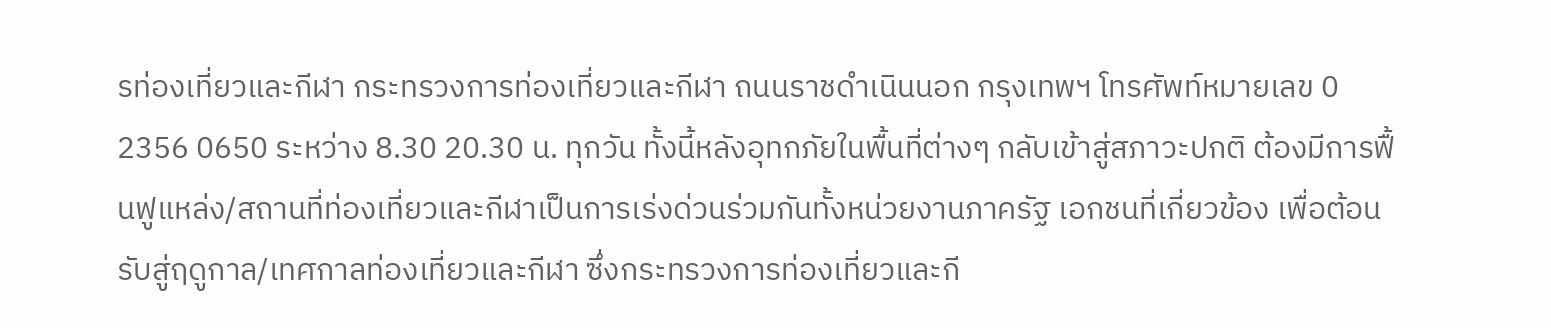รท่องเที่ยวและกีฬา กระทรวงการท่องเที่ยวและกีฬา ถนนราชดำเนินนอก กรุงเทพฯ โทรศัพท์หมายเลข 0 2356 0650 ระหว่าง 8.30 20.30 น. ทุกวัน ทั้งนี้หลังอุทกภัยในพื้นที่ต่างๆ กลับเข้าสู่สภาวะปกติ ต้องมีการฟื้นฟูแหล่ง/สถานที่ท่องเที่ยวและกีฬาเป็นการเร่งด่วนร่วมกันทั้งหน่วยงานภาครัฐ เอกชนที่เกี่ยวข้อง เพื่อต้อนรับสู่ฤดูกาล/เทศกาลท่องเที่ยวและกีฬา ซึ่งกระทรวงการท่องเที่ยวและกี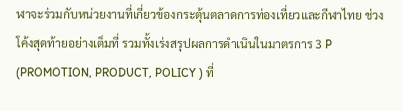ฬาจะร่วมกับหน่วยงานที่เกี่ยวข้องกระตุ้นตลาดการท่องเที่ยวและกีฬาไทย ช่วงโค้งสุดท้ายอย่างเต็มที่ รวมทั้งเร่งสรุปผลการดำเนินในมาตรการ 3 P (PROMOTION, PRODUCT, POLICY ) ที่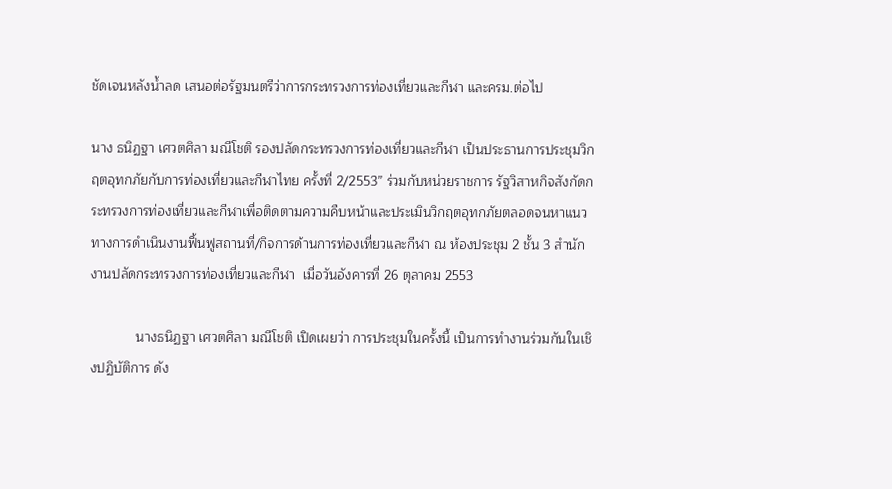ชัดเจนหลังน้ำลด เสนอต่อรัฐมนตรีว่าการกระทรวงการท่องเที่ยวและกีฬา และครม.ต่อไป

นาง ธนิฏฐา เศวตศิลา มณีโชติ รองปลัดกระทรวงการท่องเที่ยวและกีฬา เป็นประธานการประชุมวิกฤตอุทกภัยกับการท่องเที่ยวและกีฬาไทย ครั้งที่ 2/2553” ร่วมกับหน่วยราชการ รัฐวิสาหกิจสังกัดกระทรวงการท่องเที่ยวและกีฬาเพื่อติดตามความคืบหน้าและประเมินวิกฤตอุทกภัยตลอดจนหาแนวทางการดำเนินงานฟื้นฟูสถานที่/กิจการด้านการท่องเที่ยวและกีฬา ณ ห้องประชุม 2 ชั้น 3 สำนักงานปลัดกระทรวงการท่องเที่ยวและกีฬา  เมื่อวันอังคารที่ 26 ตุลาคม 2553

            นางธนิฏฐา เศวตศิลา มณีโชติ เปิดเผยว่า การประชุมในครั้งนี้ เป็นการทำงานร่วมกันในเชิงปฏิบัติการ ดัง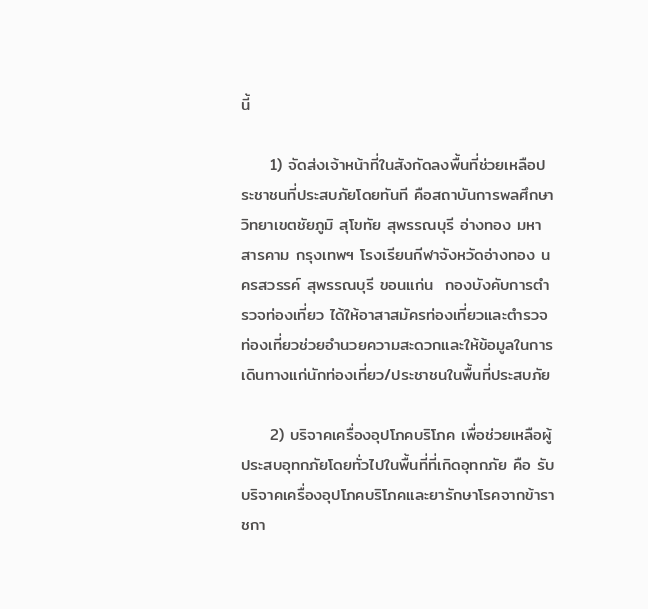นี้

     1) จัดส่งเจ้าหน้าที่ในสังกัดลงพื้นที่ช่วยเหลือประชาชนที่ประสบภัยโดยทันที คือสถาบันการพลศึกษา วิทยาเขตชัยภูมิ สุโขทัย สุพรรณบุรี อ่างทอง มหาสารคาม กรุงเทพฯ โรงเรียนกีฬาจังหวัดอ่างทอง นครสวรรค์ สุพรรณบุรี ขอนแก่น  กองบังคับการตำรวจท่องเที่ยว ได้ให้อาสาสมัครท่องเที่ยวและตำรวจท่องเที่ยวช่วยอำนวยความสะดวกและให้ข้อมูลในการเดินทางแก่นักท่องเที่ยว/ประชาชนในพื้นที่ประสบภัย

     2) บริจาคเครื่องอุปโภคบริโภค เพื่อช่วยเหลือผู้ประสบอุทกภัยโดยทั่วไปในพื้นที่ที่เกิดอุทกภัย คือ รับบริจาคเครื่องอุปโภคบริโภคและยารักษาโรคจากข้าราชกา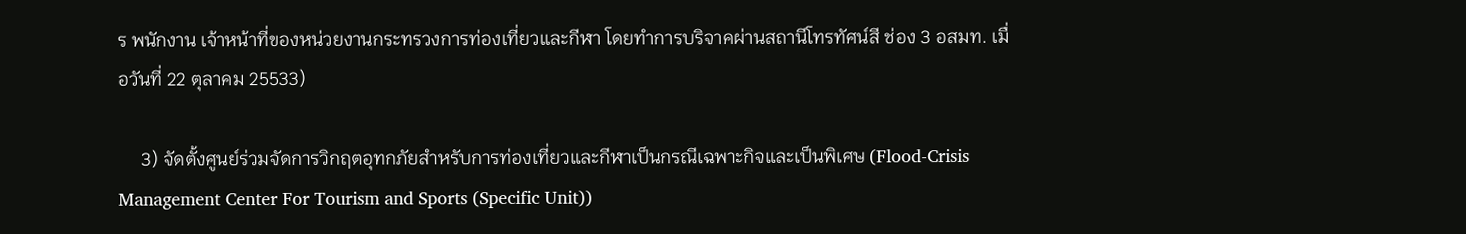ร พนักงาน เจ้าหน้าที่ของหน่วยงานกระทรวงการท่องเที่ยวและกีฬา โดยทำการบริจาคผ่านสถานีโทรทัศน์สี ช่อง 3 อสมท. เมื่อวันที่ 22 ตุลาคม 25533)

     3) จัดตั้งศูนย์ร่วมจัดการวิกฤตอุทกภัยสำหรับการท่องเที่ยวและกีฬาเป็นกรณีเฉพาะกิจและเป็นพิเศษ (Flood-Crisis Management Center For Tourism and Sports (Specific Unit))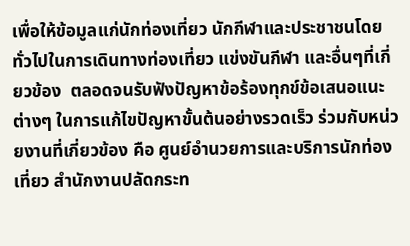เพื่อให้ข้อมูลแก่นักท่องเที่ยว นักกีฬาและประชาชนโดยทั่วไปในการเดินทางท่องเที่ยว แข่งขันกีฬา และอื่นๆที่เกี่ยวข้อง  ตลอดจนรับฟังปัญหาข้อร้องทุกข์ข้อเสนอแนะต่างๆ ในการแก้ไขปัญหาขั้นต้นอย่างรวดเร็ว ร่วมกับหน่วยงานที่เกี่ยวข้อง คือ ศูนย์อำนวยการและบริการนักท่องเที่ยว สำนักงานปลัดกระท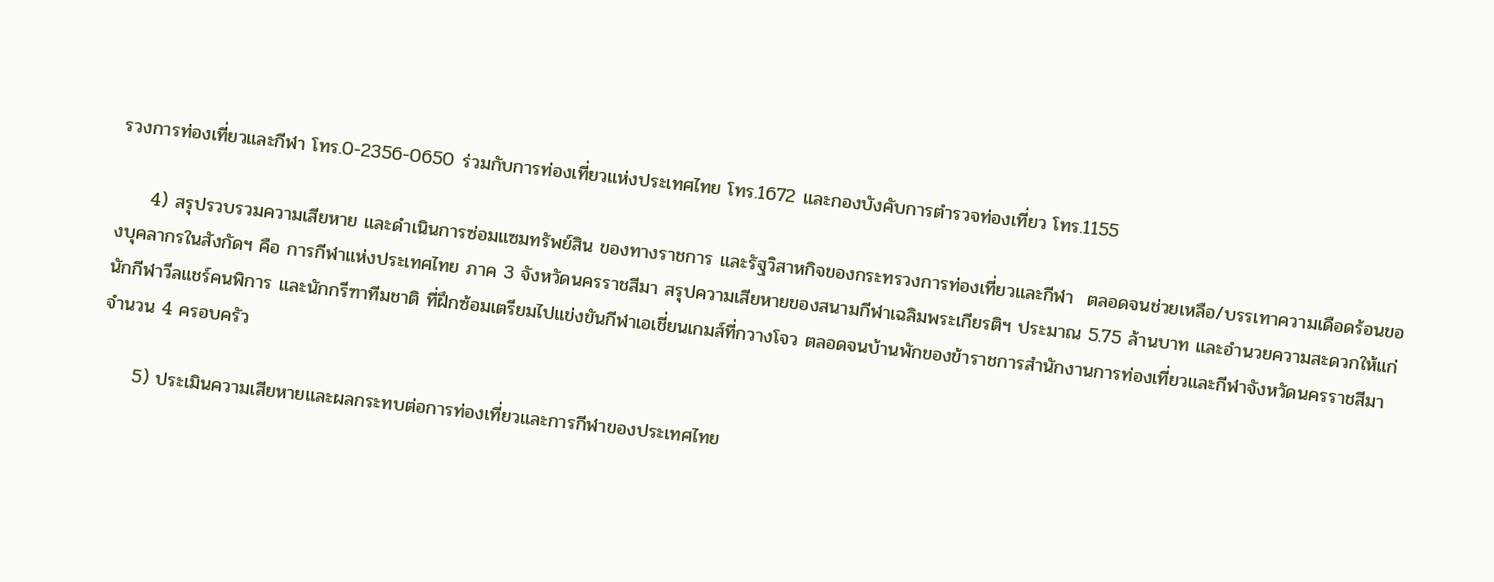รวงการท่องเที่ยวและกีฬา โทร.0-2356-0650 ร่วมกับการท่องเที่ยวแห่งประเทศไทย โทร.1672 และกองบังคับการตำรวจท่องเที่ยว โทร.1155

     4) สรุปรวบรวมความเสียหาย และดำเนินการซ่อมแซมทรัพย์สิน ของทางราชการ และรัฐวิสาหกิจของกระทรวงการท่องเที่ยวและกีฬา  ตลอดจนช่วยเหลือ/บรรเทาความเดือดร้อนของบุคลากรในสังกัดฯ คือ การกีฬาแห่งประเทศไทย ภาค 3 จังหวัดนครราชสีมา สรุปความเสียหายของสนามกีฬาเฉลิมพระเกียรติฯ ประมาณ 5.75 ล้านบาท และอำนวยความสะดวกให้แก่นักกีฬาวีลแชร์คนพิการ และนักกรีฑาทีมชาติ ที่ฝึกซ้อมเตรียมไปแข่งขันกีฬาเอเชี่ยนเกมส์ที่กวางโจว ตลอดจนบ้านพักของข้าราชการสำนักงานการท่องเที่ยวและกีฬาจังหวัดนครราชสีมา จำนวน 4 ครอบครัว

     5) ประเมินความเสียหายและผลกระทบต่อการท่องเที่ยวและการกีฬาของประเทศไทย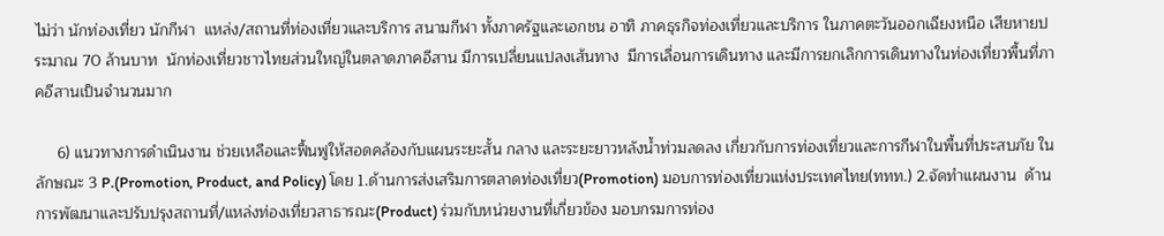ไม่ว่า นักท่องเที่ยว นักกีฬา  แหล่ง/สถานที่ท่องเที่ยวและบริการ สนามกีฬา ทั้งภาครัฐและเอกชน อาทิ ภาคธุรกิจท่องเที่ยวและบริการ ในภาคตะวันออกเฉียงหนือ เสียหายประมาณ 70 ล้านบาท  นักท่องเที่ยวชาวไทยส่วนใหญ่ในตลาดภาคอีสาน มีการเปลี่ยนแปลงเส้นทาง  มีการเลื่อนการเดินทาง และมีการยกเลิกการเดินทางในท่องเที่ยวพื้นที่ภาคอีสานเป็นจำนวนมาก

     6) แนวทางการดำเนินงาน ช่วยเหลือและฟื้นฟูให้สอดคล้องกับแผนระยะสั้น กลาง และระยะยาวหลังน้ำท่วมลดลง เกี่ยวกับการท่องเที่ยวและการกีฬาในพื้นที่ประสบภัย ในลักษณะ 3 P.(Promotion, Product, and Policy) โดย 1.ด้านการส่งเสริมการตลาดท่องเที่ยว(Promotion) มอบการท่องเที่ยวแห่งประเทศไทย(ททท.) 2.จัดทำแผนงาน  ด้านการพัฒนาและปรับปรุงสถานที่/แหล่งท่องเที่ยวสาธารณะ(Product) ร่วมกับหน่วยงานที่เกี่ยวข้อง มอบกรมการท่อง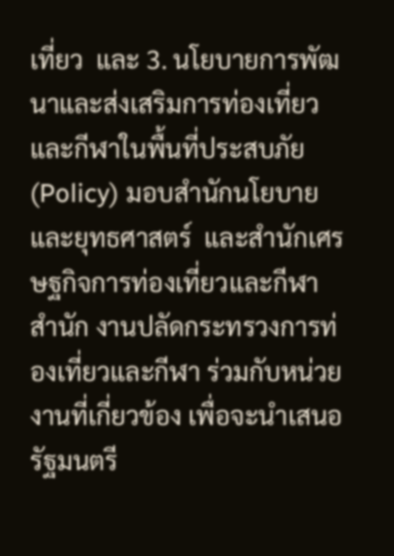เที่ยว  และ 3. นโยบายการพัฒนาและส่งเสริมการท่องเที่ยวและกีฬาในพื้นที่ประสบภัย(Policy) มอบสำนักนโยบายและยุทธศาสตร์  และสำนักเศรษฐกิจการท่องเที่ยวและกีฬา  สำนัก งานปลัดกระทรวงการท่องเที่ยวและกีฬา ร่วมกับหน่วยงานที่เกี่ยวข้อง เพื่อจะนำเสนอรัฐมนตรี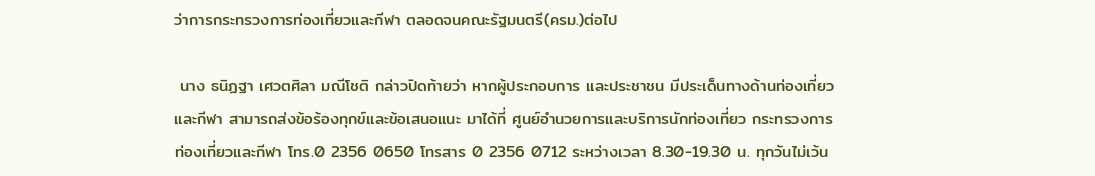ว่าการกระทรวงการท่องเที่ยวและกีฬา ตลอดจนคณะรัฐมนตรี(ครม.)ต่อไป

 นาง ธนิฏฐา เศวตศิลา มณีโชติ กล่าวปิดท้ายว่า หากผู้ประกอบการ และประชาชน มีประเด็นทางด้านท่องเที่ยวและกีฬา สามารถส่งข้อร้องทุกข์และข้อเสนอแนะ มาได้ที่ ศูนย์อำนวยการและบริการนักท่องเที่ยว กระทรวงการท่องเที่ยวและกีฬา โทร.0 2356 0650 โทรสาร 0 2356 0712 ระหว่างเวลา 8.30-19.30 น. ทุกวันไม่เว้น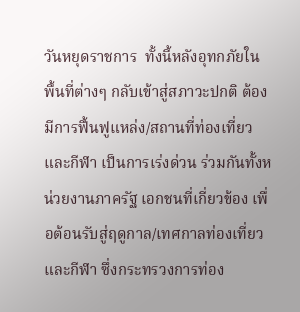วันหยุดราชการ  ทั้งนี้หลังอุทกภัยใน พื้นที่ต่างๆ กลับเข้าสู่สภาวะปกติ ต้องมีการฟื้นฟูแหล่ง/สถานที่ท่องเที่ยวและกีฬา เป็นการเร่งด่วน ร่วมกันทั้งหน่วยงานภาครัฐ เอกชนที่เกี่ยวข้อง เพื่อต้อนรับสู่ฤดูกาล/เทศกาลท่องเที่ยวและกีฬา ซึ่งกระทรวงการท่อง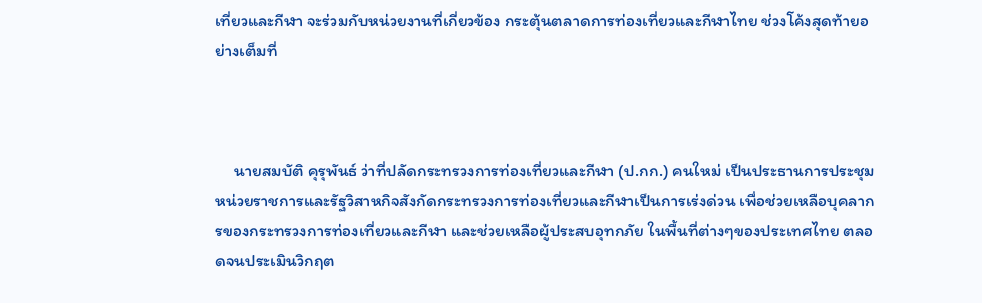เที่ยวและกีฬา จะร่วมกับหน่วยงานที่เกี่ยวข้อง กระตุ้นตลาดการท่องเที่ยวและกีฬาไทย ช่วงโค้งสุดท้ายอย่างเต็มที่



     นายสมบัติ คุรุพันธ์ ว่าที่ปลัดกระทรวงการท่องเที่ยวและกีฬา (ป.กก.) คนใหม่ เป็นประธานการประชุมหน่วยราชการและรัฐวิสาหกิจสังกัดกระทรวงการท่องเที่ยวและกีฬาเป็นการเร่งด่วน เพื่อช่วยเหลือบุคลากรของกระทรวงการท่องเที่ยวและกีฬา และช่วยเหลือผู้ประสบอุทกภัย ในพื้นที่ต่างๆของประเทศไทย ตลอดจนประเมินวิกฤต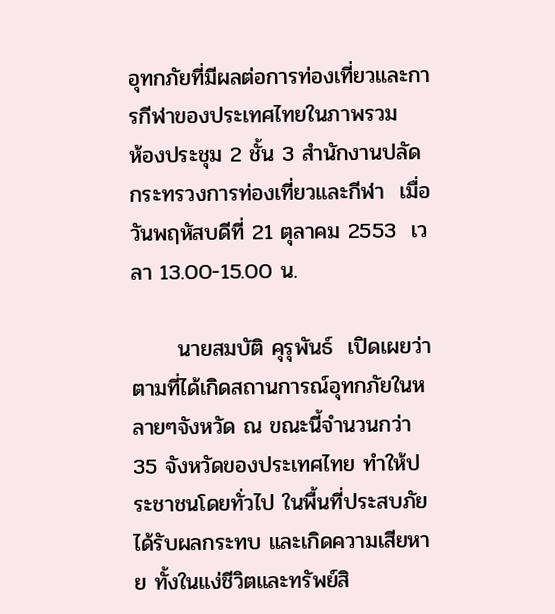อุทกภัยที่มีผลต่อการท่องเที่ยวและการกีฬาของประเทศไทยในภาพรวม     ห้องประชุม 2 ชั้น 3 สำนักงานปลัดกระทรวงการท่องเที่ยวและกีฬา  เมื่อวันพฤหัสบดีที่ 21 ตุลาคม 2553  เวลา 13.00-15.00 น.

      นายสมบัติ คุรุพันธ์  เปิดเผยว่า ตามที่ได้เกิดสถานการณ์อุทกภัยในหลายๆจังหวัด ณ ขณะนี้จำนวนกว่า 35 จังหวัดของประเทศไทย ทำให้ประชาชนโดยทั่วไป ในพื้นที่ประสบภัย ได้รับผลกระทบ และเกิดความเสียหาย ทั้งในแง่ชีวิตและทรัพย์สิ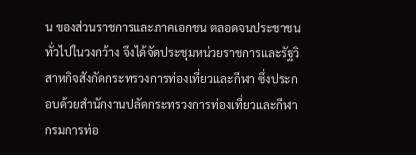น ของส่วนราชการและภาคเอกชน ตลอดจนประชาชนทั่วไปในวงกว้าง จึงได้จัดประชุมหน่วยราชการและรัฐวิสาหกิจสังกัดกระทรวงการท่องเที่ยวและกีฬา ซึ่งประกอบด้วยสำนักงานปลัดกระทรวงการท่องเที่ยวและกีฬา กรมการท่อ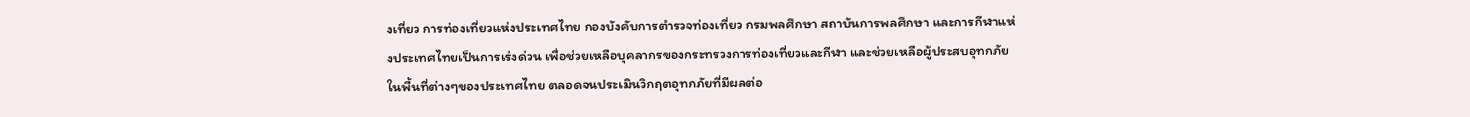งเที่ยว การท่องเที่ยวแห่งประเทศไทย กองบังคับการตำรวจท่องเที่ยว กรมพลศึกษา สถาบันการพลศึกษา และการกีฬาแห่งประเทศไทยเป็นการเร่งด่วน เพื่อช่วยเหลือบุคลากรของกระทรวงการท่องเที่ยวและกีฬา และช่วยเหลือผู้ประสบอุทกภัย ในพื้นที่ต่างๆของประเทศไทย ตลอดจนประเมินวิกฤตอุทกภัยที่มีผลต่อ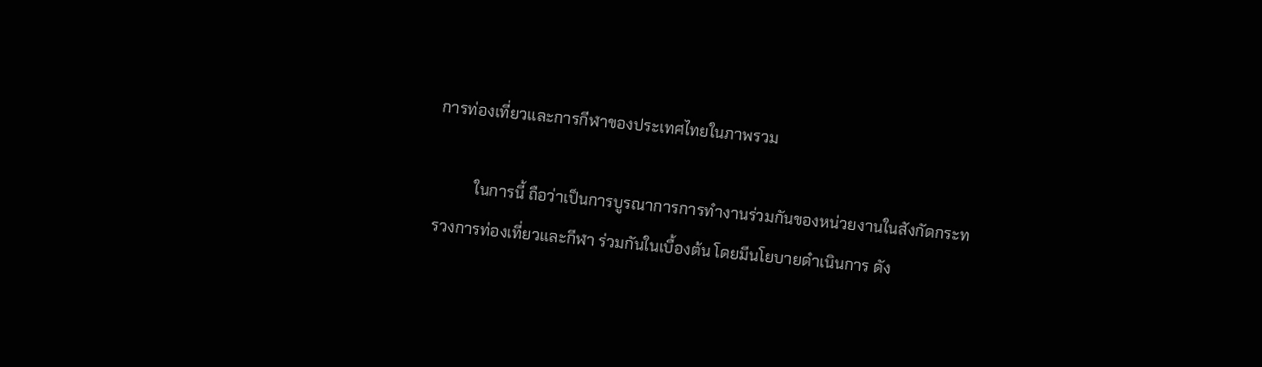การท่องเที่ยวและการกีฬาของประเทศไทยในภาพรวม

          ในการนี้ ถือว่าเป็นการบูรณาการการทำงานร่วมกันของหน่วยงานในสังกัดกระทรวงการท่องเที่ยวและกีฬา ร่วมกันในเบื้องต้น โดยมีนโยบายดำเนินการ ดัง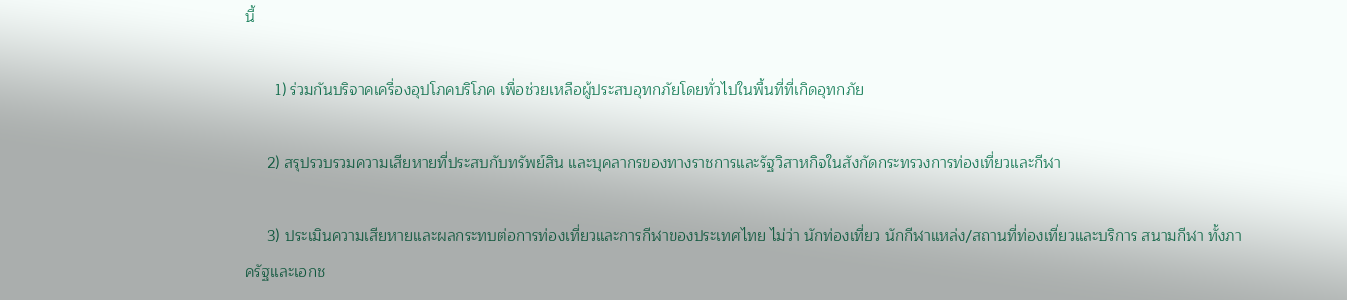นี้

       1) ร่วมกันบริจาคเครื่องอุปโภคบริโภค เพื่อช่วยเหลือผู้ประสบอุทกภัยโดยทั่วไปในพื้นที่ที่เกิดอุทกภัย

     2) สรุปรวบรวมความเสียหายที่ประสบกับทรัพย์สิน และบุคลากรของทางราชการและรัฐวิสาหกิจในสังกัดกระทรวงการท่องเที่ยวและกีฬา

     3) ประเมินความเสียหายและผลกระทบต่อการท่องเที่ยวและการกีฬาของประเทศไทย ไม่ว่า นักท่องเที่ยว นักกีฬาแหล่ง/สถานที่ท่องเที่ยวและบริการ สนามกีฬา ทั้งภาครัฐและเอกช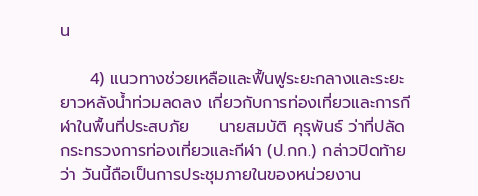น

     4) แนวทางช่วยเหลือและฟื้นฟูระยะกลางและระยะยาวหลังน้ำท่วมลดลง เกี่ยวกับการท่องเที่ยวและการกีฬาในพื้นที่ประสบภัย     นายสมบัติ คุรุพันธ์ ว่าที่ปลัดกระทรวงการท่องเที่ยวและกีฬา (ป.กก.) กล่าวปิดท้ายว่า วันนี้ถือเป็นการประชุมภายในของหน่วยงาน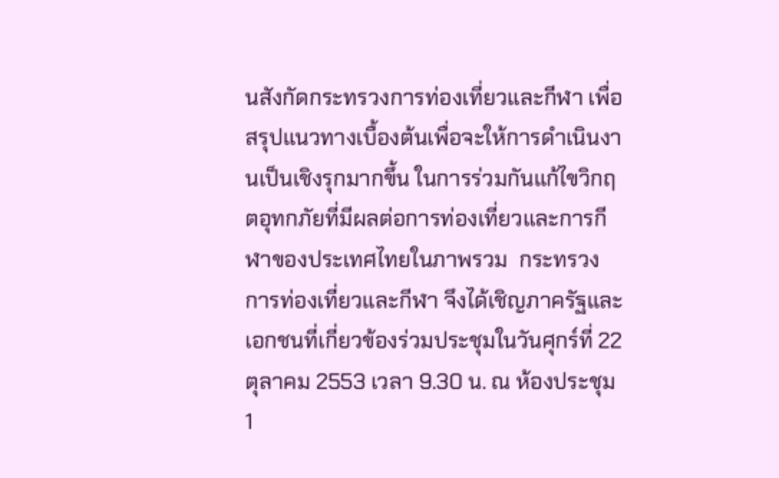นสังกัดกระทรวงการท่องเที่ยวและกีฬา เพื่อสรุปแนวทางเบื้องต้นเพื่อจะให้การดำเนินงานเป็นเชิงรุกมากขึ้น ในการร่วมกันแก้ไขวิกฤตอุทกภัยที่มีผลต่อการท่องเที่ยวและการกีฬาของประเทศไทยในภาพรวม  กระทรวงการท่องเที่ยวและกีฬา จึงได้เชิญภาครัฐและเอกชนที่เกี่ยวข้องร่วมประชุมในวันศุกร์ที่ 22 ตุลาคม 2553 เวลา 9.30 น. ณ ห้องประชุม 1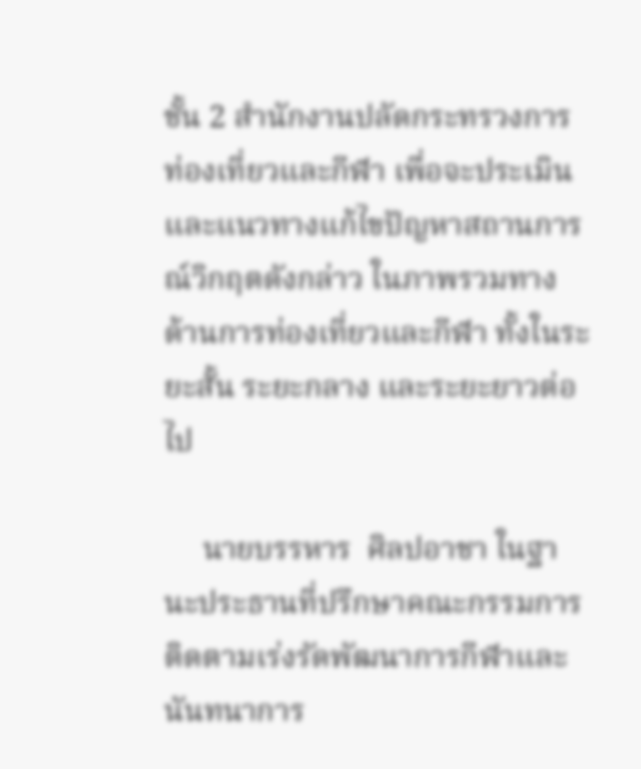ชั้น 2 สำนักงานปลัดกระทรวงการท่องเที่ยวและกีฬา เพื่อจะประเมิน และแนวทางแก้ไขปัญหาสถานการณ์วิกฤตดังกล่าว ในภาพรวมทางด้านการท่องเที่ยวและกีฬา ทั้งในระยะสั้น ระยะกลาง และระยะยาวต่อไป

     นายบรรหาร  ศิลปอาชา ในฐานะประธานที่ปรึกษาคณะกรรมการติดตามเร่งรัดพัฒนาการกีฬาและนันทนาการ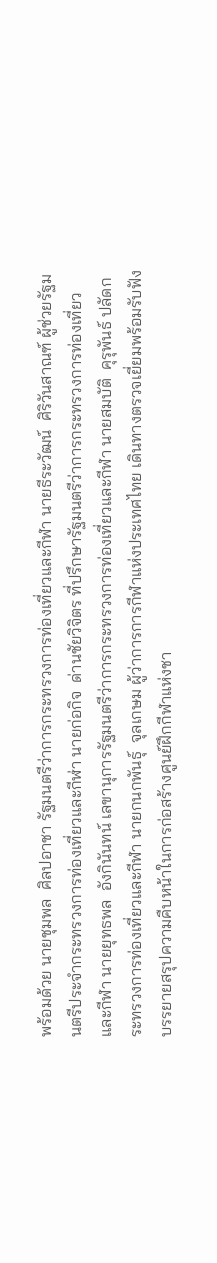พร้อมด้วย นายชุมพล  ศิลปอาชา รัฐมนตรีว่าการกระทรวงการท่องเที่ยวและกีฬา นายธีระวัฒน์  ศิริวันสาณฑ์ ผู้ช่วยรัฐมนตรีประจำกระทรวงการท่องเที่ยวและกีฬ่า นายก่อกิจ  ด่านชัยวิจิตร ที่ปรึกษารัฐมนตรีว่าการกระทรวงการท่องเที่ยวและกีฬา นายยุทธพล  อังกินันทน์ เลขานุการรัฐมนตรีว่าการกระทรวงการท่องเที่ยวและกีฬา นายสมบัติ  คุรุพันธ์ ปลัดกระทรวงการท่องเที่ยวและกีฬา นายกนกพันธุ์  จุลเกษม ผู้ว่าการการกีฬาแห่งประเทศไทย เดินทางตรวจเยี่ยมพร้อมรับฟังบรรยายสรุปความคืบหน้าในการก่อสร้างศูนย์ฝึกกีฬาแห่งชา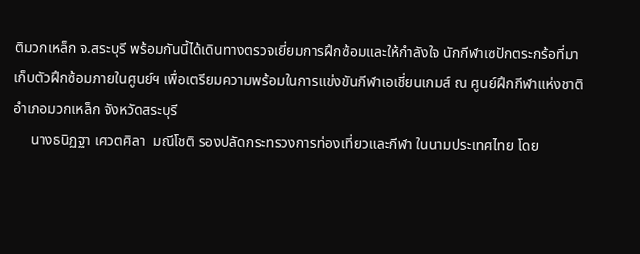ติมวกเหล็ก จ.สระบุรี พร้อมกันนี้ได้เดินทางตรวจเยี่ยมการฝึกซ้อมและให้กำลังใจ นักกีฬาเซปักตระกร้อที่มาเก็บตัวฝึกซ้อมภายในศูนย์ฯ เพื่อเตรียมความพร้อมในการแข่งขันกีฬาเอเชี่ยนเกมส์ ณ ศูนย์ฝึกกีฬาแห่งชาติ อำเภอมวกเหล็ก จังหวัดสระบุรี
     นางธนิฏฐา เศวตศิลา  มณีโชติ รองปลัดกระทรวงการท่องเที่ยวและกีฬา ในนามประเทศไทย โดย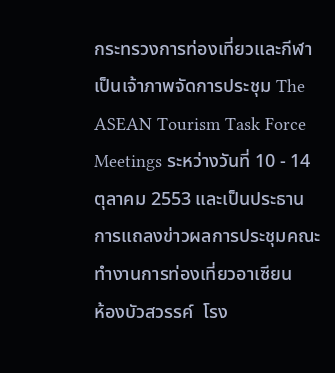กระทรวงการท่องเที่ยวและกีฬา เป็นเจ้าภาพจัดการประชุม The ASEAN Tourism Task Force Meetings ระหว่างวันที่ 10 - 14 ตุลาคม 2553 และเป็นประธานการแถลงข่าวผลการประชุมคณะทำงานการท่องเที่ยวอาเซียน    ห้องบัวสวรรค์  โรง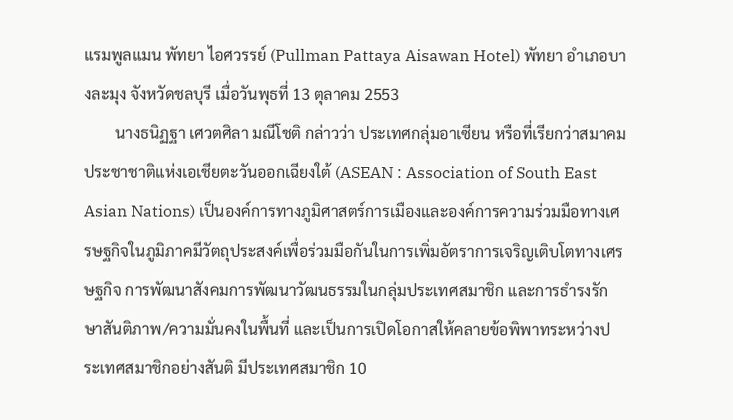แรมพูลแมน พัทยา ไอศวรรย์ (Pullman Pattaya Aisawan Hotel) พัทยา อำเภอบางละมุง จังหวัดชลบุรี เมื่อวันพุธที่ 13 ตุลาคม 2553
        นางธนิฏฐา เศวตศิลา มณีโชติ กล่าวว่า ประเทศกลุ่มอาเซียน หรือที่เรียกว่าสมาคมประชาชาติแห่งเอเชียตะวันออกเฉียงใต้ (ASEAN : Association of South East Asian Nations) เป็นองค์การทางภูมิศาสตร์การเมืองและองค์การความร่วมมือทางเศรษฐกิจในภูมิภาคมีวัตถุประสงค์เพื่อร่วมมือกันในการเพิ่มอัตราการเจริญเติบโตทางเศรษฐกิจ การพัฒนาสังคมการพัฒนาวัฒนธรรมในกลุ่มประเทศสมาชิก และการธำรงรักษาสันติภาพ/ความมั่นคงในพื้นที่ และเป็นการเปิดโอกาสให้คลายข้อพิพาทระหว่างประเทศสมาชิกอย่างสันติ มีประเทศสมาชิก 10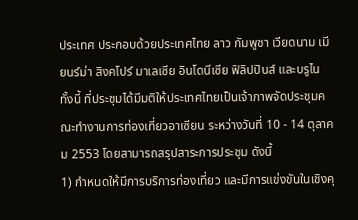ประเทศ ประกอบด้วยประเทศไทย ลาว กัมพูชา เวียดนาม เมียนร์ม่า สิงคโปร์ มาเลเซีย อินโดนีเซีย ฟิลิปปินส์ และบรูไน  ทั้งนี้ ที่ประชุมได้มีมติให้ประเทศไทยเป็นเจ้าภาพจัดประชุมคณะทำงานการท่องเที่ยวอาเซียน ระหว่างวันที่ 10 - 14 ตุลาคม 2553 โดยสามารถสรุปสาระการประชุม ดังนี้
1) กำหนดให้มีการบริการท่องเที่ยว และมีการแข่งขันในเชิงคุ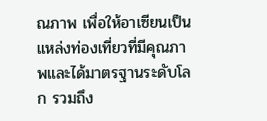ณภาพ เพื่อให้อาเซียนเป็นแหล่งท่องเที่ยวที่มีคุณภาพและได้มาตรฐานระดับโลก รวมถึง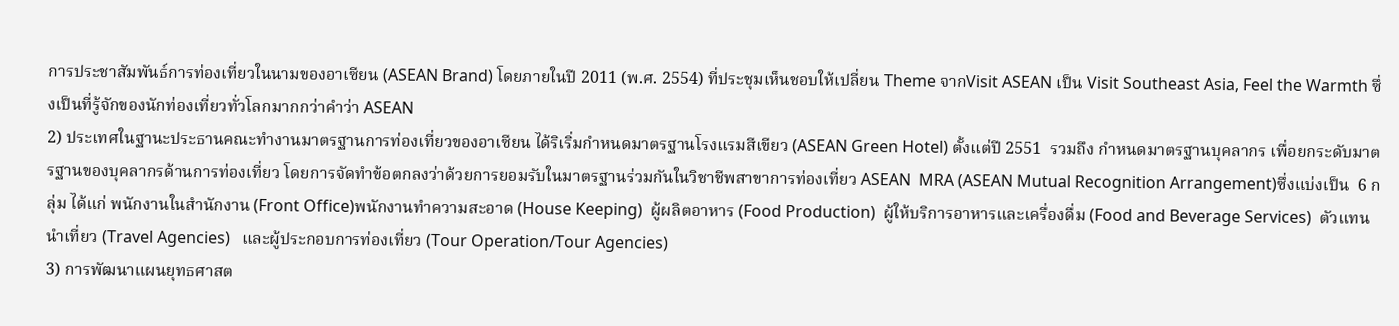การประชาสัมพันธ์การท่องเที่ยวในนามของอาเซียน (ASEAN Brand) โดยภายในปี 2011 (พ.ศ. 2554) ที่ประชุมเห็นชอบให้เปลี่ยน Theme จากVisit ASEAN เป็น Visit Southeast Asia, Feel the Warmth ซึ่งเป็นที่รู้จักของนักท่องเที่ยวทั่วโลกมากกว่าคำว่า ASEAN
2) ประเทศในฐานะประธานคณะทำงานมาตรฐานการท่องเที่ยวของอาเซียน ได้ริเริ่มกำหนดมาตรฐานโรงแรมสีเขียว (ASEAN Green Hotel) ตั้งแต่ปี 2551  รวมถึง กำหนดมาตรฐานบุคลากร เพื่อยกระดับมาตรฐานของบุคลากรด้านการท่องเที่ยว โดยการจัดทำข้อตกลงว่าด้วยการยอมรับในมาตรฐานร่วมกันในวิชาชีพสาขาการท่องเที่ยว ASEAN  MRA (ASEAN Mutual Recognition Arrangement)ซึ่งแบ่งเป็น  6 กลุ่ม ได้แก่ พนักงานในสำนักงาน (Front Office)พนักงานทำความสะอาด (House Keeping)  ผู้ผลิตอาหาร (Food Production)  ผู้ให้บริการอาหารและเครื่องดื่ม (Food and Beverage Services)  ตัวแทนนำเที่ยว (Travel Agencies)   และผู้ประกอบการท่องเที่ยว (Tour Operation/Tour Agencies)
3) การพัฒนาแผนยุทธศาสต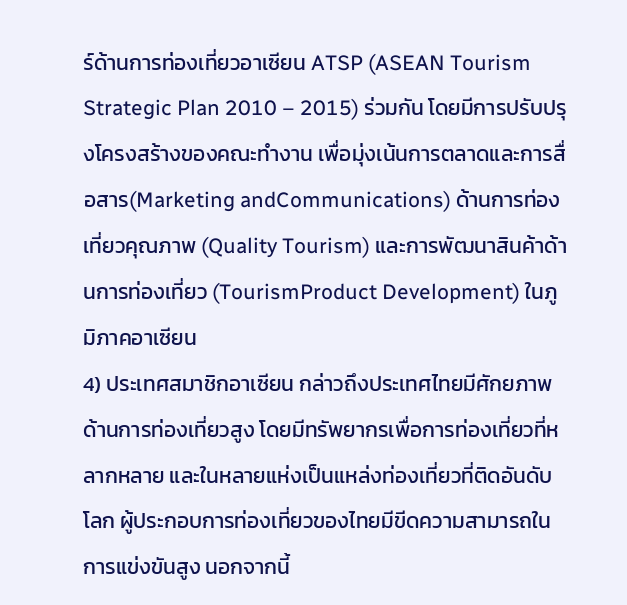ร์ด้านการท่องเที่ยวอาเซียน ATSP (ASEAN Tourism Strategic Plan 2010 – 2015) ร่วมกัน โดยมีการปรับปรุงโครงสร้างของคณะทำงาน เพื่อมุ่งเน้นการตลาดและการสื่อสาร(Marketing andCommunications) ด้านการท่องเที่ยวคุณภาพ (Quality Tourism) และการพัฒนาสินค้าด้านการท่องเที่ยว (TourismProduct Development) ในภูมิภาคอาเซียน
4) ประเทศสมาชิกอาเซียน กล่าวถึงประเทศไทยมีศักยภาพด้านการท่องเที่ยวสูง โดยมีทรัพยากรเพื่อการท่องเที่ยวที่หลากหลาย และในหลายแห่งเป็นแหล่งท่องเที่ยวที่ติดอันดับโลก ผู้ประกอบการท่องเที่ยวของไทยมีขีดความสามารถในการแข่งขันสูง นอกจากนี้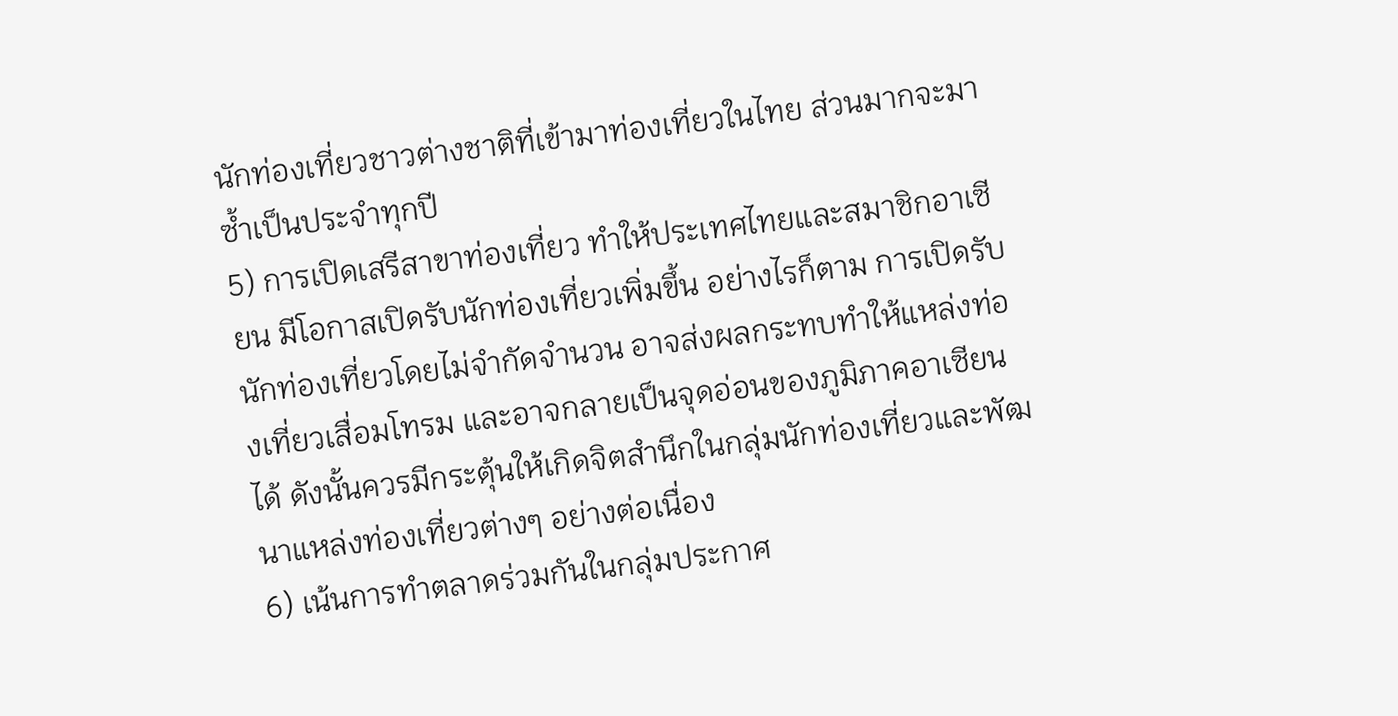นักท่องเที่ยวชาวต่างชาติที่เข้ามาท่องเที่ยวในไทย ส่วนมากจะมาซ้ำเป็นประจำทุกปี
5) การเปิดเสรีสาขาท่องเที่ยว ทำให้ประเทศไทยและสมาชิกอาเซียน มีโอกาสเปิดรับนักท่องเที่ยวเพิ่มขึ้น อย่างไรก็ตาม การเปิดรับนักท่องเที่ยวโดยไม่จำกัดจำนวน อาจส่งผลกระทบทำให้แหล่งท่องเที่ยวเสื่อมโทรม และอาจกลายเป็นจุดอ่อนของภูมิภาคอาเซียนได้ ดังนั้นควรมีกระตุ้นให้เกิดจิตสำนึกในกลุ่มนักท่องเที่ยวและพัฒนาแหล่งท่องเที่ยวต่างๆ อย่างต่อเนื่อง
6) เน้นการทำตลาดร่วมกันในกลุ่มประกาศ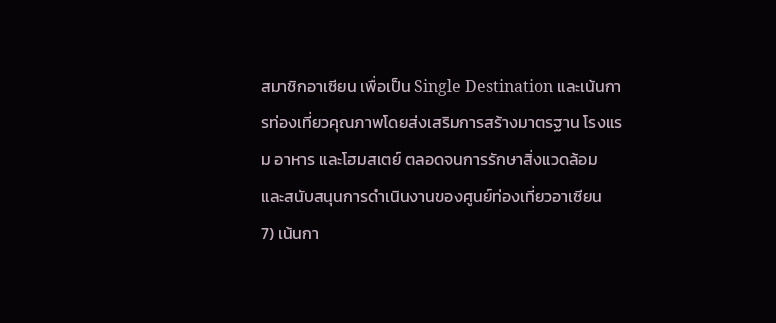สมาชิกอาเซียน เพื่อเป็น Single Destination และเน้นการท่องเที่ยวคุณภาพโดยส่งเสริมการสร้างมาตรฐาน โรงแรม อาหาร และโฮมสเตย์ ตลอดจนการรักษาสิ่งแวดล้อม และสนับสนุนการดำเนินงานของศูนย์ท่องเที่ยวอาเซียน
7) เน้นกา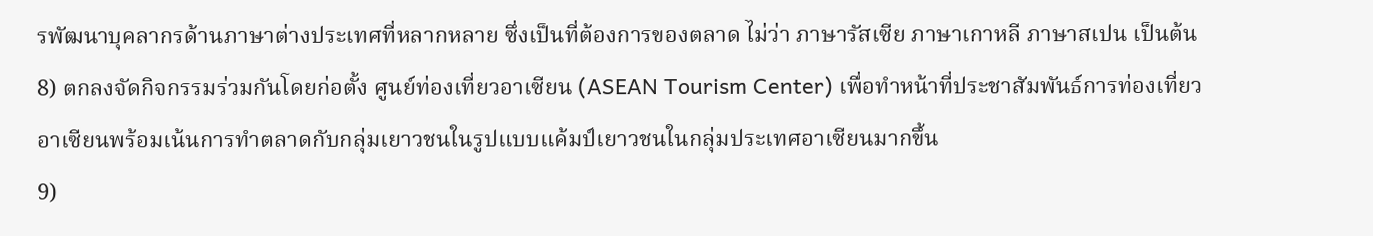รพัฒนาบุคลากรด้านภาษาต่างประเทศที่หลากหลาย ซึ่งเป็นที่ต้องการของตลาด ไม่ว่า ภาษารัสเซีย ภาษาเกาหลี ภาษาสเปน เป็นต้น
8) ตกลงจัดกิจกรรมร่วมกันโดยก่อตั้ง ศูนย์ท่องเที่ยวอาเซียน (ASEAN Tourism Center) เพื่อทำหน้าที่ประชาสัมพันธ์การท่องเที่ยวอาเซียนพร้อมเน้นการทำตลาดกับกลุ่มเยาวชนในรูปแบบแค้มป์เยาวชนในกลุ่มประเทศอาเซียนมากขึ้น
9)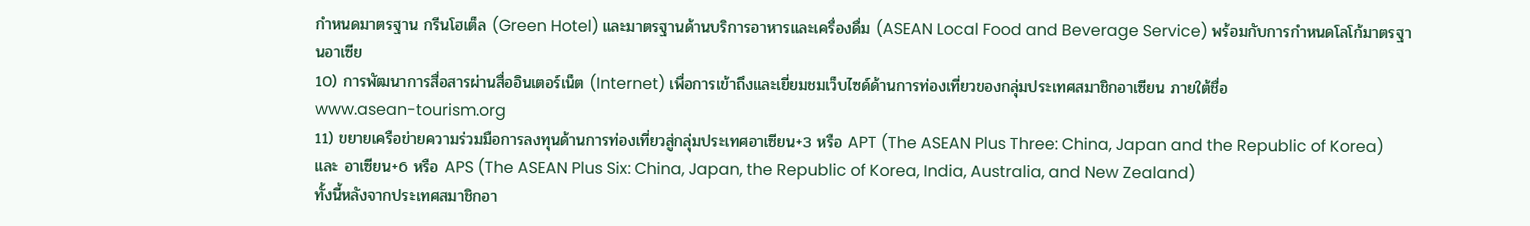กำหนดมาตรฐาน กรีนโฮเต็ล (Green Hotel) และมาตรฐานด้านบริการอาหารและเครื่องดื่ม (ASEAN Local Food and Beverage Service) พร้อมกับการกำหนดโลโก้มาตรฐานอาเซีย
10) การพัฒนาการสื่อสารผ่านสื่ออินเตอร์เน็ต (Internet) เพื่อการเข้าถึงและเยี่ยมชมเว็บไซด์ด้านการท่องเที่ยวของกลุ่มประเทศสมาชิกอาเซียน ภายใต้ชื่อ
www.asean-tourism.org
11) ขยายเครือข่ายความร่วมมือการลงทุนด้านการท่องเที่ยวสู่กลุ่มประเทศอาเซียน+3 หรือ APT (The ASEAN Plus Three: China, Japan and the Republic of Korea) และ อาเซียน+6 หรือ APS (The ASEAN Plus Six: China, Japan, the Republic of Korea, India, Australia, and New Zealand)
ทั้งนี้หลังจากประเทศสมาชิกอา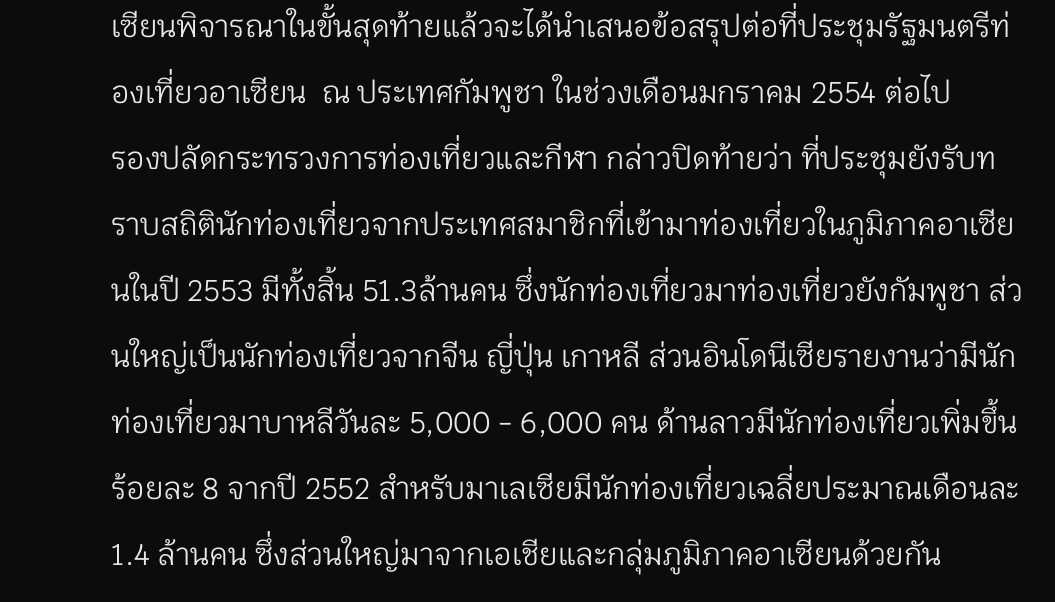เซียนพิจารณาในขั้นสุดท้ายแล้วจะได้นำเสนอข้อสรุปต่อที่ประชุมรัฐมนตรีท่องเที่ยวอาเซียน  ณ ประเทศกัมพูชา ในช่วงเดือนมกราคม 2554 ต่อไป
รองปลัดกระทรวงการท่องเที่ยวและกีฬา กล่าวปิดท้ายว่า ที่ประชุมยังรับทราบสถิตินักท่องเที่ยวจากประเทศสมาชิกที่เข้ามาท่องเที่ยวในภูมิภาคอาเซียนในปี 2553 มีทั้งสิ้น 51.3ล้านคน ซึ่งนักท่องเที่ยวมาท่องเที่ยวยังกัมพูชา ส่วนใหญ่เป็นนักท่องเที่ยวจากจีน ญี่ปุ่น เกาหลี ส่วนอินโดนีเซียรายงานว่ามีนักท่องเที่ยวมาบาหลีวันละ 5,000 - 6,000 คน ด้านลาวมีนักท่องเที่ยวเพิ่มขึ้นร้อยละ 8 จากปี 2552 สำหรับมาเลเซียมีนักท่องเที่ยวเฉลี่ยประมาณเดือนละ 1.4 ล้านคน ซึ่งส่วนใหญ่มาจากเอเชียและกลุ่มภูมิภาคอาเซียนด้วยกัน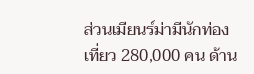ส่วนเมียนร์ม่ามีนักท่องเที่ยว 280,000 คน ด้าน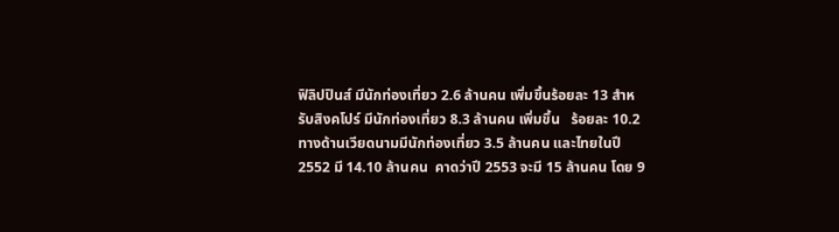ฟิลิปปินส์ มีนักท่องเที่ยว 2.6 ล้านคน เพิ่มขึ้นร้อยละ 13 สำหรับสิงคโปร์ มีนักท่องเที่ยว 8.3 ล้านคน เพิ่มขึ้น   ร้อยละ 10.2 ทางด้านเวียดนามมีนักท่องเที่ยว 3.5 ล้านคน และไทยในปี 2552 มี 14.10 ล้านคน  คาดว่าปี 2553 จะมี 15 ล้านคน โดย 9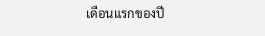เดือนแรกของปี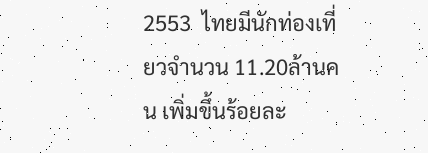2553  ไทยมีนักท่องเที่ยวจำนวน 11.20ล้านคน เพิ่มขึ้นร้อยละ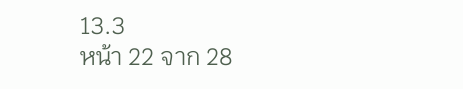13.3
หน้า 22 จาก 28